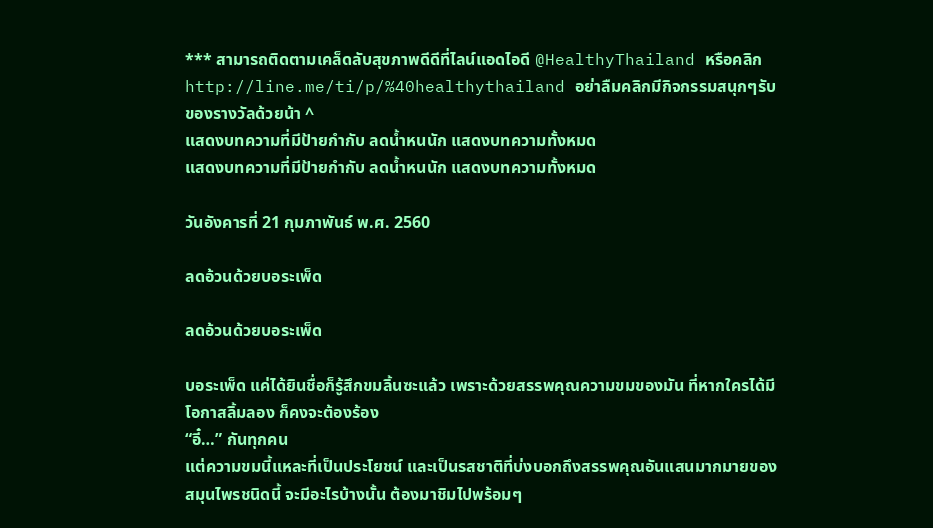*** สามารถติดตามเคล็ดลับสุขภาพดีดีที่ไลน์แอดไอดี @HealthyThailand หรือคลิก http://line.me/ti/p/%40healthythailand อย่าลืมคลิกมีกิจกรรมสนุกๆรับของรางวัลด้วยน้า ^
แสดงบทความที่มีป้ายกำกับ ลดน้ำหนนัก แสดงบทความทั้งหมด
แสดงบทความที่มีป้ายกำกับ ลดน้ำหนนัก แสดงบทความทั้งหมด

วันอังคารที่ 21 กุมภาพันธ์ พ.ศ. 2560

ลดอ้วนด้วยบอระเพ็ด

ลดอ้วนด้วยบอระเพ็ด

บอระเพ็ด แค่ได้ยินชื่อก็รู้สึกขมลิ้นซะแล้ว เพราะด้วยสรรพคุณความขมของมัน ที่หากใครได้มีโอกาสลิ้มลอง ก็คงจะต้องร้อง
“อี๋…” กันทุกคน
แต่ความขมนี้แหละที่เป็นประโยชน์ และเป็นรสชาติที่บ่งบอกถึงสรรพคุณอันแสนมากมายของสมุนไพรชนิดนี้ จะมีอะไรบ้างนั้น ต้องมาชิมไปพร้อมๆ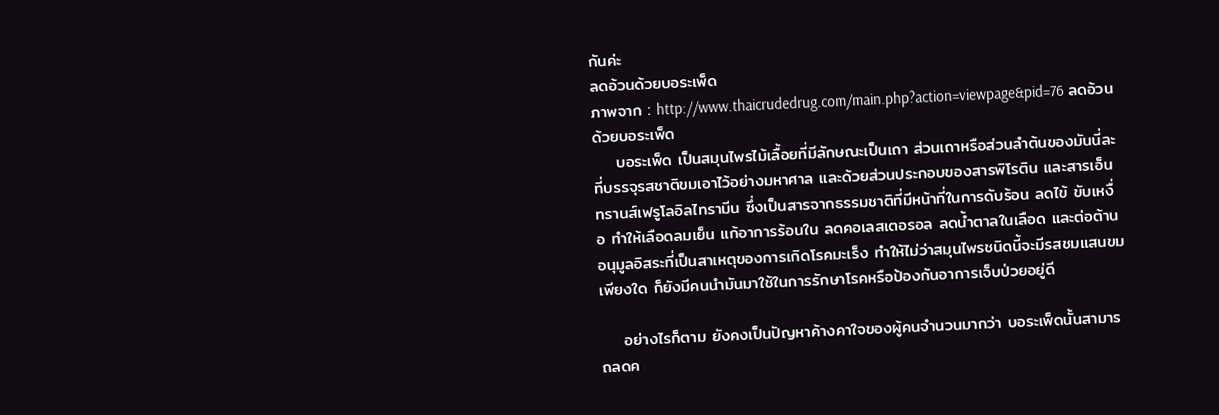กันค่ะ
ลดอ้วนด้วยบอระเพ็ด
ภาพจาก : http://www.thaicrudedrug.com/main.php?action=viewpage&pid=76 ลดอ้วนด้วยบอระเพ็ด
    บอระเพ็ด เป็นสมุนไพรไม้เลื้อยที่มีลักษณะเป็นเถา ส่วนเถาหรือส่วนลำต้นของมันนี่ละที่บรรจุรสชาติขมเอาไว้อย่างมหาศาล และด้วยส่วนประกอบของสารพิโรติน และสารเอ็นทรานส์เฟรูโลอิลไทรามีน ซึ่งเป็นสารจากธรรมชาติที่มีหน้าที่ในการดับร้อน ลดไข้ ขับเหงื่อ ทำให้เลือดลมเย็น แก้อาการร้อนใน ลดคอเลสเตอรอล ลดน้ำตาลในเลือด และต่อต้านอนุมูลอิสระที่เป็นสาเหตุของการเกิดโรคมะเร็ง ทำให้ไม่ว่าสมุนไพรชนิดนี้จะมีรสชมแสนขมเพียงใด ก็ยังมีคนนำมันมาใช้ในการรักษาโรคหรือป้องกันอาการเจ็บป่วยอยู่ดี

    อย่างไรก็ตาม ยังคงเป็นปัญหาค้างคาใจของผู้คนจำนวนมากว่า บอระเพ็ดนั้นสามารถลดค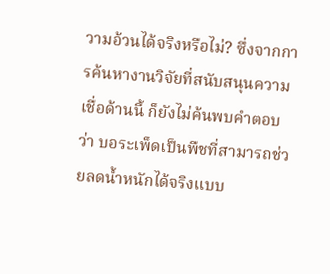วามอ้วนได้จริงหรือไม่? ซึ่งจากการค้นหางานวิจัยที่สนับสนุนความเชื่อด้านนี้ ก็ยังไม่ค้นพบคำตอบว่า บอระเพ็ดเป็นพืชที่สามารถช่วยลดน้ำหนักได้จริงแบบ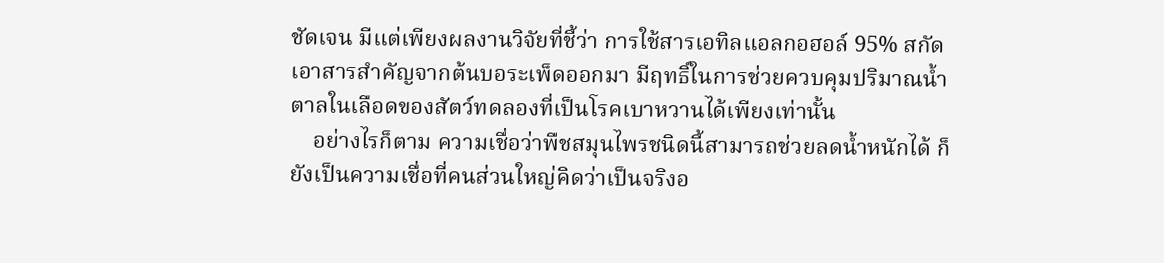ชัดเจน มีแต่เพียงผลงานวิจัยที่ชี้ว่า การใช้สารเอทิลแอลกอฮอล์ 95% สกัดเอาสารสำคัญจากต้นบอระเพ็ดออกมา มีฤทธิ์ในการช่วยควบคุมปริมาณน้ำตาลในเลือดของสัตว์ทดลองที่เป็นโรคเบาหวานได้เพียงเท่านั้น
    อย่างไรก็ตาม ความเชื่อว่าพืชสมุนไพรชนิดนี้สามารถช่วยลดน้ำหนักได้ ก็ยังเป็นความเชื่อที่คนส่วนใหญ่คิดว่าเป็นจริงอ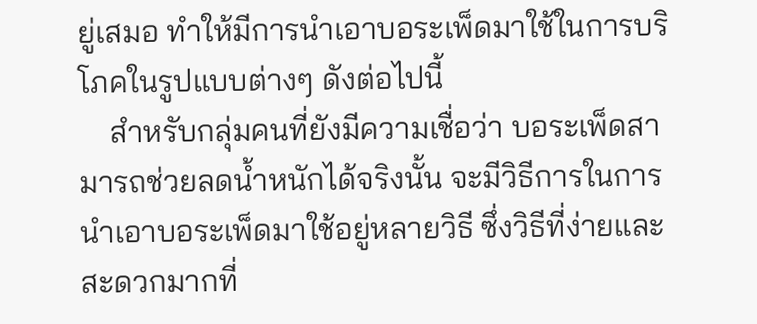ยู่เสมอ ทำให้มีการนำเอาบอระเพ็ดมาใช้ในการบริโภคในรูปแบบต่างๆ ดังต่อไปนี้
    สำหรับกลุ่มคนที่ยังมีความเชื่อว่า บอระเพ็ดสามารถช่วยลดน้ำหนักได้จริงนั้น จะมีวิธีการในการนำเอาบอระเพ็ดมาใช้อยู่หลายวิธี ซึ่งวิธีที่ง่ายและสะดวกมากที่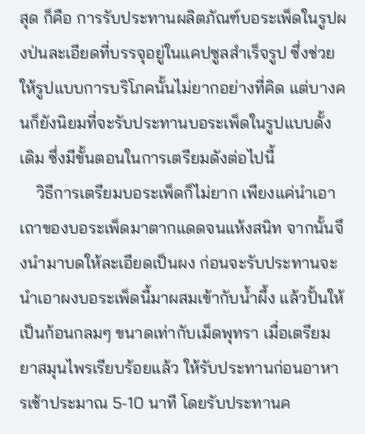สุด ก็คือ การรับประทานผลิตภัณฑ์บอระเพ็ดในรูปผงป่นละเอียดที่บรรจุอยู่ในแคปซูลสำเร็จรูป ซึ่งช่วยให้รูปแบบการบริโภคนั้นไม่ยากอย่างที่คิด แต่บางคนก็ยังนิยมที่จะรับประทานบอระเพ็ดในรูปแบบดั้งเดิม ซึ่งมีขั้นตอนในการเตรียมดังต่อไปนี้
    วิธีการเตรียมบอระเพ็ดก็ไม่ยาก เพียงแค่นำเอาเถาของบอระเพ็ดมาตากแดดจนแห้งสนิท จากนั้นจึงนำมาบดให้ละเอียดเป็นผง ก่อนจะรับประทานจะนำเอาผงบอระเพ็ดนี้มาผสมเข้ากับน้ำผึ้ง แล้วปั้นให้เป็นก้อนกลมๆ ขนาดเท่ากับเม็ดพุทรา เมื่อเตรียมยาสมุนไพรเรียบร้อยแล้ว ให้รับประทานก่อนอาหารเช้าประมาณ 5-10 นาที โดยรับประทานค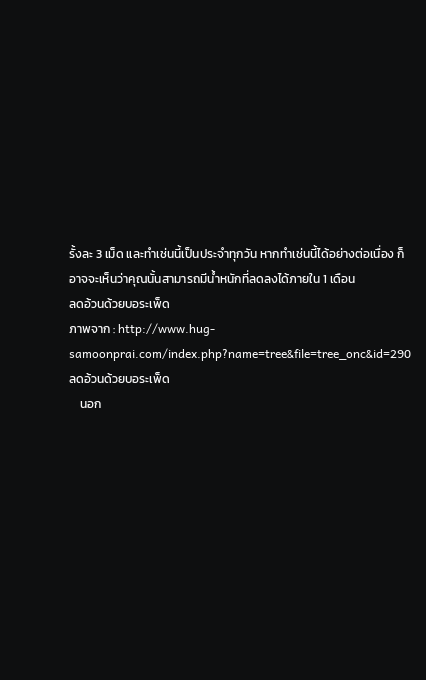รั้งละ 3 เม็ด และทำเช่นนี้เป็นประจำทุกวัน หากทำเช่นนี้ได้อย่างต่อเนื่อง ก็อาจจะเห็นว่าคุณนั้นสามารถมีน้ำหนักที่ลดลงได้ภายใน 1 เดือน
ลดอ้วนด้วยบอระเพ็ด
ภาพจาก : http://www.hug-samoonprai.com/index.php?name=tree&file=tree_onc&id=290 ลดอ้วนด้วยบอระเพ็ด
    นอก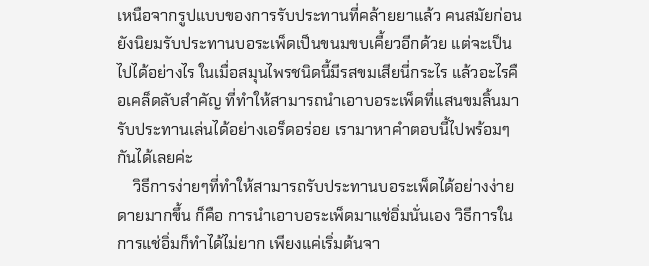เหนือจากรูปแบบของการรับประทานที่คล้ายยาแล้ว คนสมัยก่อนยังนิยมรับประทานบอระเพ็ดเป็นขนมขบเคี้ยวอีกด้วย แต่จะเป็นไปได้อย่างไร ในเมื่อสมุนไพรชนิดนี้มีรสขมเสียนี่กระไร แล้วอะไรคือเคล็ดลับสำคัญ ที่ทำให้สามารถนำเอาบอระเพ็ดที่แสนขมลิ้นมารับประทานเล่นได้อย่างเอร็ดอร่อย เรามาหาคำตอบนี้ไปพร้อมๆกันได้เลยค่ะ
    วิธีการง่ายๆที่ทำให้สามารถรับประทานบอระเพ็ดได้อย่างง่ายดายมากขึ้น ก็คือ การนำเอาบอระเพ็ดมาแช่อิ่มนั่นเอง วิธีการในการแช่อิ่มก็ทำได้ไม่ยาก เพียงแค่เริ่มต้นจา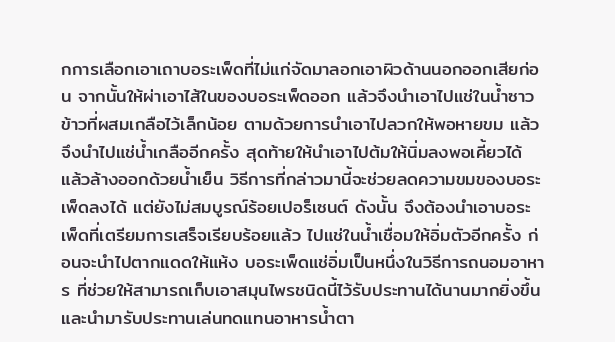กการเลือกเอาเถาบอระเพ็ดที่ไม่แก่จัดมาลอกเอาผิวด้านนอกออกเสียก่อน จากนั้นให้ผ่าเอาไส้ในของบอระเพ็ดออก แล้วจึงนำเอาไปแช่ในน้ำซาวข้าวที่ผสมเกลือไว้เล็กน้อย ตามด้วยการนำเอาไปลวกให้พอหายขม แล้วจึงนำไปแช่น้ำเกลืออีกครั้ง สุดท้ายให้นำเอาไปต้มให้นิ่มลงพอเคี้ยวได้ แล้วล้างออกด้วยน้ำเย็น วิธีการที่กล่าวมานี้จะช่วยลดความขมของบอระเพ็ดลงได้ แต่ยังไม่สมบูรณ์ร้อยเปอร็เซนต์ ดังนั้น จึงต้องนำเอาบอระเพ็ดที่เตรียมการเสร็จเรียบร้อยแล้ว ไปแช่ในน้ำเชื่อมให้อิ่มตัวอีกครั้ง ก่อนจะนำไปตากแดดให้แห้ง บอระเพ็ดแช่อิ่มเป็นหนึ่งในวิธีการถนอมอาหาร ที่ช่วยให้สามารถเก็บเอาสมุนไพรชนิดนี้ไว้รับประทานได้นานมากยิ่งขึ้น และนำมารับประทานเล่นทดแทนอาหารน้ำตา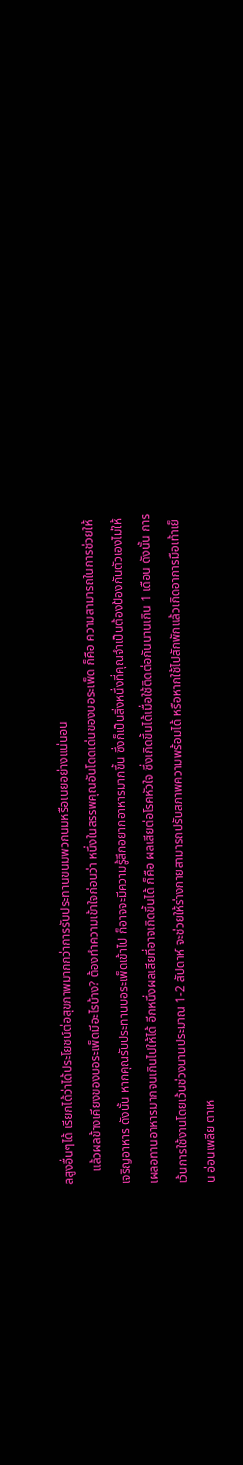ลสูงอื่นๆได้ เรียกได้ว่าได้ประโยชน์ต่อสุขภาพมากกว่าการรับประทานขนมพวกนมหรือเนยอย่างแน่นอน
    แล้วผลข้างเคียงของบอระเพ็ดมีอะไรบ้าง? ต้องทำความเข้าใจก่อนว่า หนึ่งในสรรพคุณอันโดดเด่นของบอระเพ็ด ก็คือ ความสามารถในการช่วยให้เจริญอาหาร ดังนั้น หากคุณรับประทานบอระเพ็ดเข้าไป ก็อาจจะมีความรู้สึกอยากอาหารมากขึ้น ซึ่งก็เป็นสิ่งหนึ่งที่คุณจำเป็นต้องป้องกันตัวเองไม่ให้เผลอทานอาหารมากจนเกินไปให้ได้ อีกหนึ่งผลเสียที่อาจเกิดขึ้นได้ ก็คือ ผลเสียต่อโรคหัวใจ ซึ่งเกิดขึ้นได้เมื่อใช้ติดต่อกันนานเกิน 1 เดือน ดังนั้น การเว้นการใช้งานโดยเว้นช่วงนานประมาณ 1-2 สัปดาห์ จะช่วยให้ร่างกายสามารถปรับสภาพความพร้อมได้ หรือหากใช้ไปสักพักแล้วเกิดอาการมือเท้าเย็น อ่อนเพลีย ตาเห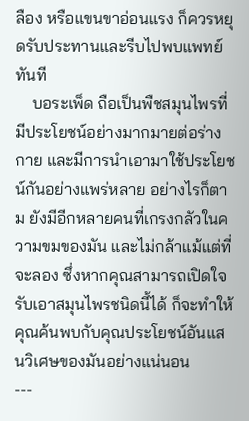ลือง หรือแขนขาอ่อนแรง ก็ควรหยุดรับประทานและรีบไปพบแพทย์ทันที
    บอระเพ็ด ถือเป็นพืชสมุนไพรที่มีประโยชน์อย่างมากมายต่อร่างกาย และมีการนำเอามาใช้ประโยชน์กันอย่างแพร่หลาย อย่างไรก็ตาม ยังมีอีกหลายคนที่เกรงกลัวในความขมของมัน และไม่กล้าแม้แต่ที่จะลอง ซึ่งหากคุณสามารถเปิดใจรับเอาสมุนไพรชนิดนี้ได้ ก็จะทำให้คุณค้นพบกับคุณประโยชน์อันแสนวิเศษของมันอย่างแน่นอน
---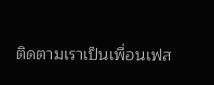ติดตามเราเป็นเพื่อนเฟส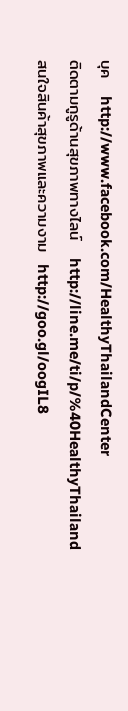บุค   http://www.facebook.com/HealthyThailandCenter
ติดตามกูรูด้านสุขภาพทางไลน์   http://line.me/ti/p/%40HealthyThailand
สนใจสินค้าสุขภาพและความงาม  http://goo.gl/oogIL8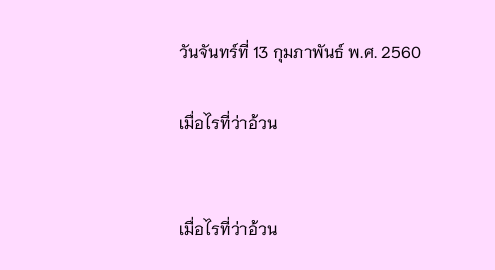วันจันทร์ที่ 13 กุมภาพันธ์ พ.ศ. 2560

เมื่อไรที่ว่าอ้วน


เมื่อไรที่ว่าอ้วน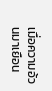เมื่อความอ้วนมาเยือน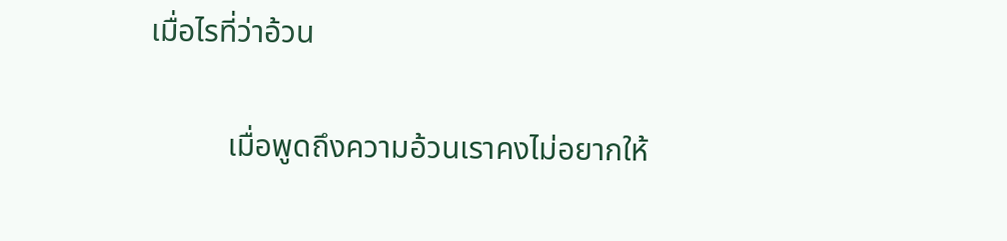เมื่อไรที่ว่าอ้วน

          เมื่อพูดถึงความอ้วนเราคงไม่อยากให้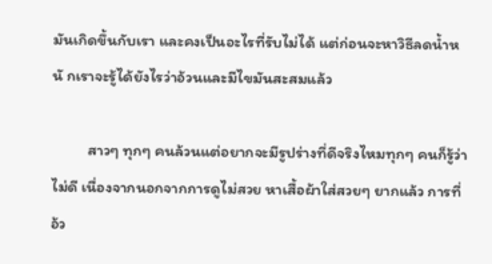มันเกิดขึ้นกับเรา และคงเป็นอะไรที่รับไม่ได้ แต่ก่อนจะหาวิธีลดน้ำหนั กเราจะรู้ได้ยังไรว่าอ้วนและมีไขมันสะสมแล้ว

          สาวๆ ทุกๆ คนล้วนแต่อยากจะมีรูปร่างที่ดีจริงไหมทุกๆ คนก็รู้ว่าไม่ดี เนื่องจากนอกจากการดูไม่สวย หาเสื้อผ้าใส่สวยๆ ยากแล้ว การที่อ้ว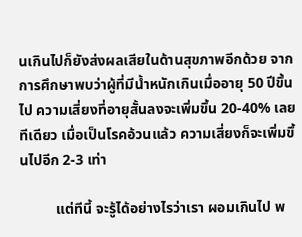นเกินไปก็ยังส่งผลเสียในด้านสุขภาพอีกด้วย จากการศึกษาพบว่าผู้ที่มีน้ำหนักเกินเมื่ออายุ 50 ปีขึ้นไป ความเสี่ยงที่อายุสั้นลงจะเพิ่มขึ้น 20-40% เลยทีเดียว เมื่อเป็นโรคอ้วนแล้ว ความเสี่ยงก็จะเพิ่มขึ้นไปอีก 2-3 เท่า

          แต่ทีนี้ จะรู้ได้อย่างไรว่าเรา ผอมเกินไป พ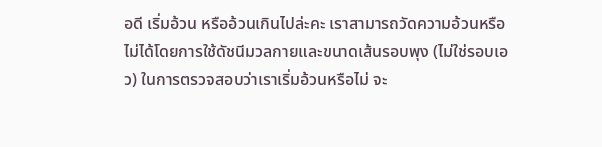อดี เริ่มอ้วน หรืออ้วนเกินไปล่ะคะ เราสามารถวัดความอ้วนหรือไม่ได้โดยการใช้ดัชนีมวลกายและขนาดเส้นรอบพุง (ไม่ใช่รอบเอว) ในการตรวจสอบว่าเราเริ่มอ้วนหรือไม่ จะ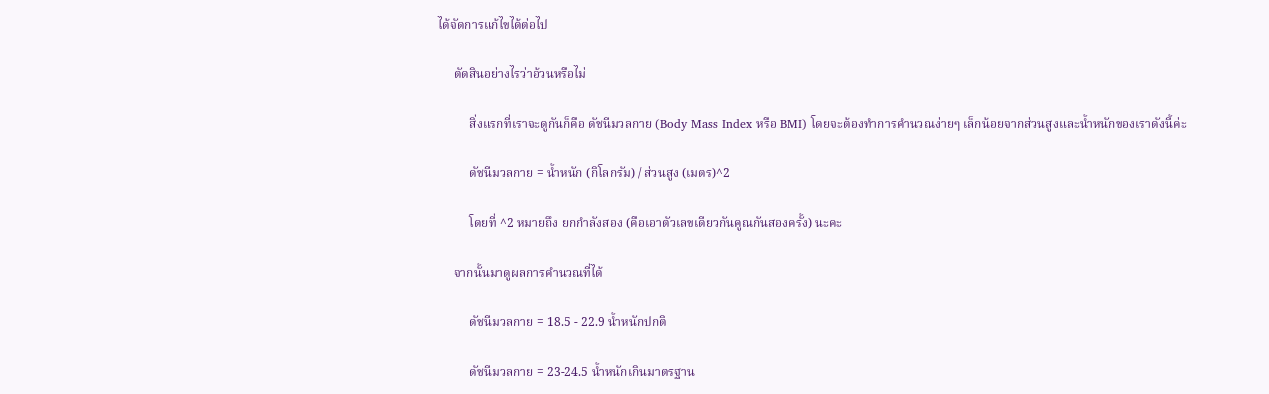ได้จัดการแก้ไขได้ต่อไป

     ตัดสินอย่างไรว่าอ้วนหรือไม่

          สิ่งแรกที่เราจะดูกันก็คือ ดัชนีมวลกาย (Body Mass Index หรือ BMI) โดยจะต้องทำการคำนวณง่ายๆ เล็กน้อยจากส่วนสูงและน้ำหนักของเราดังนี้ค่ะ

          ดัชนีมวลกาย = น้ำหนัก (กิโลกรัม) / ส่วนสูง (เมตร)^2

          โดยที่ ^2 หมายถึง ยกกำลังสอง (คือเอาตัวเลขเดียวกันคูณกันสองครั้ง) นะคะ

     จากนั้นมาดูผลการคำนวณที่ได้

          ดัชนีมวลกาย = 18.5 - 22.9 น้ำหนักปกติ

          ดัชนีมวลกาย = 23-24.5 น้ำหนักเกินมาตรฐาน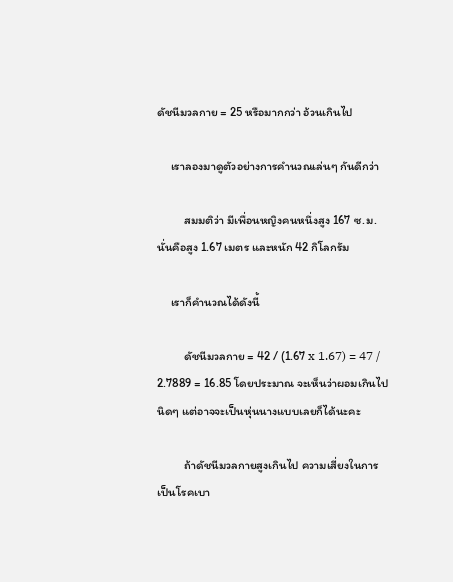ดัชนีมวลกาย = 25 หรือมากกว่า อ้วนเกินไป

     เราลองมาดูตัวอย่างการคำนวณเล่นๆ กันดีกว่า

          สมมติว่า มีเพื่อนหญิงคนหนึ่งสูง 167 ซ.ม. นั่นคือสูง 1.67 เมตร และหนัก 42 กิโลกรัม

     เราก็คำนวณได้ดังนี้

          ดัชนีมวลกาย = 42 / (1.67 x 1.67) = 47 / 2.7889 = 16.85 โดยประมาณ จะเห็นว่าผอมเกินไปนิดๆ แต่อาจจะเป็นหุ่นนางแบบเลยก็ได้นะคะ

          ถ้าดัชนีมวลกายสูงเกินไป ความเสี่ยงในการเป็นโรคเบา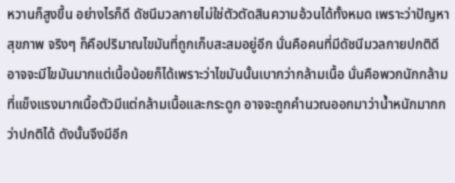หวานก็สูงขึ้น อย่างไรก็ดี ดัชนีมวลกายไม่ใช่ตัวตัดสินความอ้วนได้ทั้งหมด เพราะว่าปัญหาสุขภาพ จริงๆ ก็คือปริมาณไขมันที่ถูกเก็บสะสมอยู่อีก นั่นคือคนที่มีดัชนีมวลกายปกติดี อาจจะมีไขมันมากแต่เนื้อน้อยก็ได้เพราะว่าไขมันนั้นเบากว่ากล้ามเนื้อ นั่นคือพวกนักกล้ามที่แข็งแรงมากเนื้อตัวมีแต่กล้ามเนื้อและกระดูก อาจจะถูกคำนวณออกมาว่าน้ำหนักมากกว่าปกติได้ ดังนั้นจึงมีอีก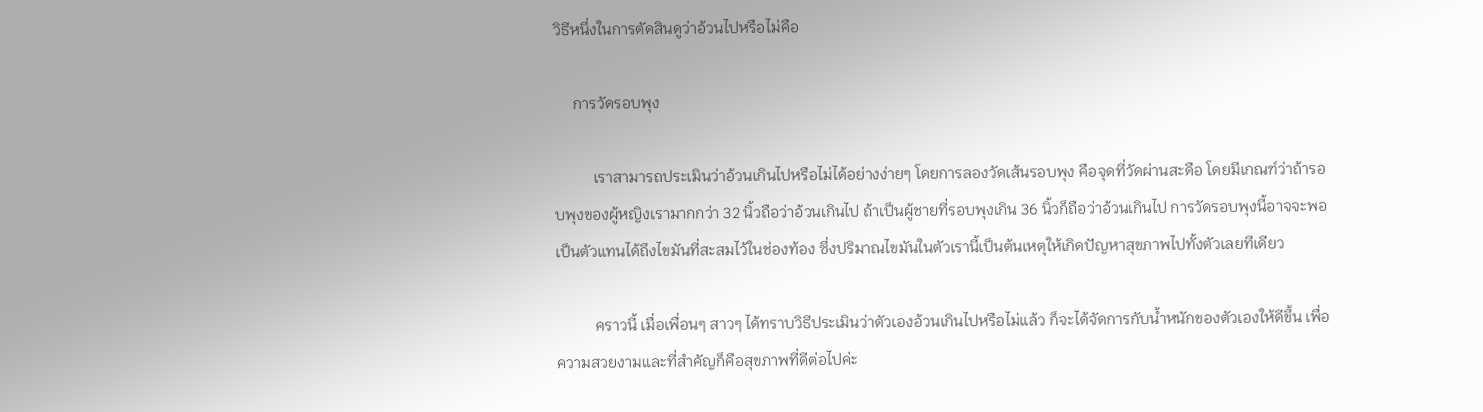วิธีหนึ่งในการตัดสินดูว่าอ้วนไปหรือไม่คือ

     การวัดรอบพุง

          เราสามารถประเมินว่าอ้วนเกินไปหรือไม่ได้อย่างง่ายๆ โดยการลองวัดเส้นรอบพุง คือจุดที่วัดผ่านสะดือ โดยมีเกณฑ์ว่าถ้ารอบพุงของผู้หญิงเรามากกว่า 32 นิ้วถือว่าอ้วนเกินไป ถ้าเป็นผู้ชายที่รอบพุงเกิน 36 นิ้วก็ถือว่าอ้วนเกินไป การวัดรอบพุงนี้อาจจะพอเป็นตัวแทนได้ถึงไขมันที่สะสมไว้ในช่องท้อง ซึ่งปริมาณไขมันในตัวเรานี้เป็นต้นเหตุให้เกิดปัญหาสุขภาพไปทั้งตัวเลยทีเดียว

          คราวนี้ เมื่อเพื่อนๆ สาวๆ ได้ทราบวิธีประเมินว่าตัวเองอ้วนเกินไปหรือไม่แล้ว ก็จะได้จัดการกับน้ำหนักของตัวเองให้ดีขึ้น เพื่อความสวยงามและที่สำคัญก็คือสุขภาพที่ดีต่อไปค่ะ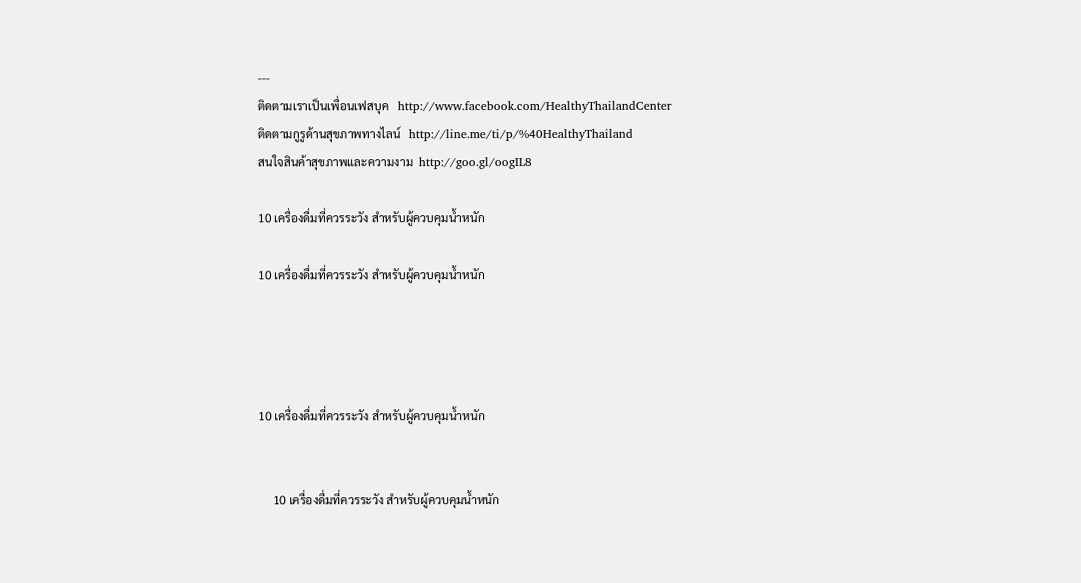---
ติดตามเราเป็นเพื่อนเฟสบุค   http://www.facebook.com/HealthyThailandCenter
ติดตามกูรูด้านสุขภาพทางไลน์   http://line.me/ti/p/%40HealthyThailand
สนใจสินค้าสุขภาพและความงาม  http://goo.gl/oogIL8

10 เครื่องดื่มที่ควรระวัง สำหรับผู้ควบคุมน้ำหนัก

10 เครื่องดื่มที่ควรระวัง สำหรับผู้ควบคุมน้ำหนัก




10 เครื่องดื่มที่ควรระวัง สำหรับผู้ควบคุมน้ำหนัก


     10 เครื่องดื่มที่ควรระวัง สำหรับผู้ควบคุมน้ำหนัก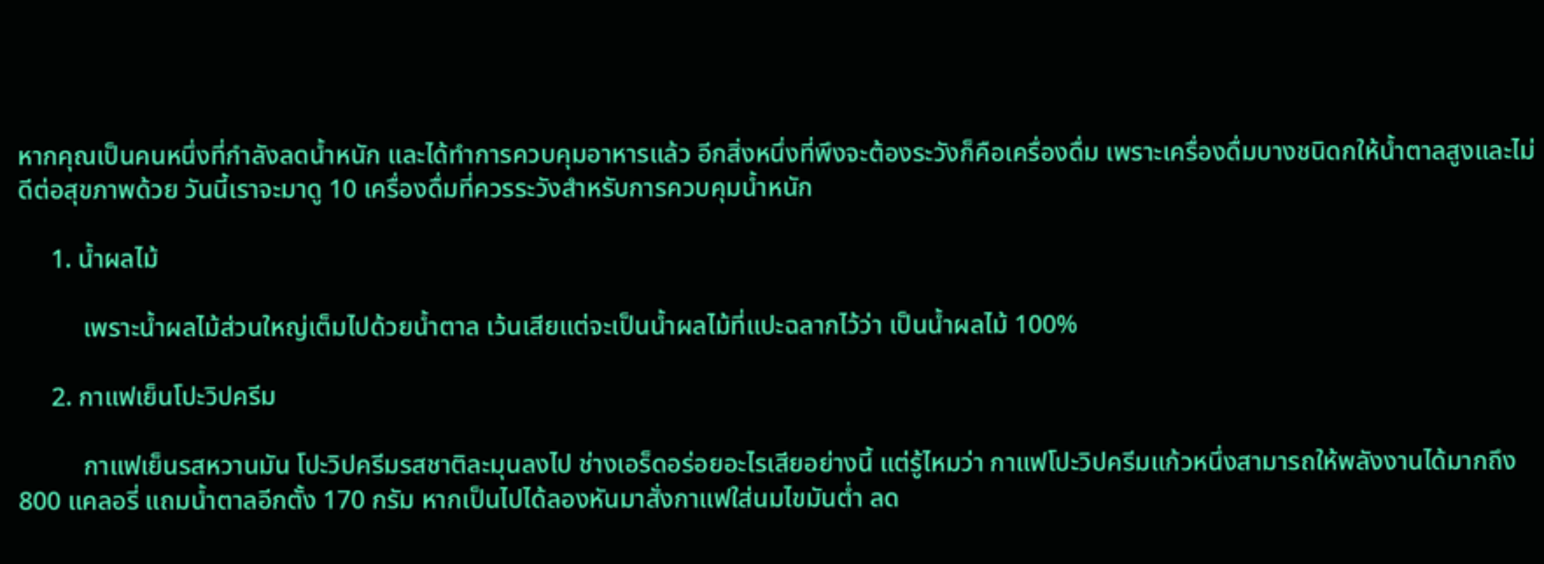หากคุณเป็นคนหนึ่งที่กำลังลดน้ำหนัก และได้ทำการควบคุมอาหารแล้ว อีกสิ่งหนึ่งที่พึงจะต้องระวังก็คือเครื่องดื่ม เพราะเครื่องดื่มบางชนิดกให้น้ำตาลสูงและไม่ดีต่อสุขภาพด้วย วันนี้เราจะมาดู 10 เครื่องดื่มที่ควรระวังสำหรับการควบคุมน้ำหนัก

     1. น้ำผลไม้

          เพราะน้ำผลไม้ส่วนใหญ่เต็มไปด้วยน้ำตาล เว้นเสียแต่จะเป็นน้ำผลไม้ที่แปะฉลากไว้ว่า เป็นน้ำผลไม้ 100%

     2. กาแฟเย็นโปะวิปครีม

          กาแฟเย็นรสหวานมัน โปะวิปครีมรสชาติละมุนลงไป ช่างเอร็ดอร่อยอะไรเสียอย่างนี้ แต่รู้ไหมว่า กาแฟโปะวิปครีมแก้วหนึ่งสามารถให้พลังงานได้มากถึง 800 แคลอรี่ แถมน้ำตาลอีกตั้ง 170 กรัม หากเป็นไปได้ลองหันมาสั่งกาแฟใส่นมไขมันต่ำ ลด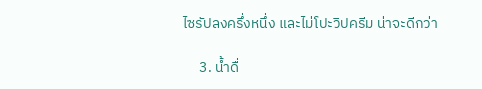ไซรัปลงครึ่งหนึ่ง และไม่โปะวิปครีม น่าจะดีกว่า

     3. น้ำดื่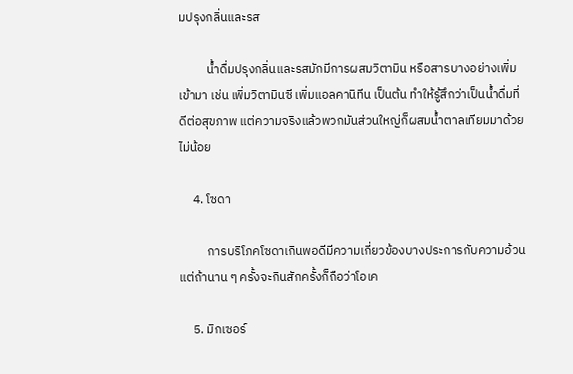มปรุงกลิ่นและรส

          น้ำดื่มปรุงกลิ่นและรสมักมีการผสมวิตามิน หรือสารบางอย่างเพิ่มเข้ามา เช่น เพิ่มวิตามินซี เพิ่มแอลคานิทีน เป็นต้น ทำให้รู้สึกว่าเป็นน้ำดื่มที่ดีต่อสุขภาพ แต่ความจริงแล้วพวกมันส่วนใหญ่ก็ผสมน้ำตาลเทียมมาด้วยไม่น้อย

     4. โซดา

          การบริโภคโซดาเกินพอดีมีความเกี่ยวข้องบางประการกับความอ้วน แต่ถ้านาน ๆ ครั้งจะกินสักครั้งก็ถือว่าโอเค

     5. มิกเซอร์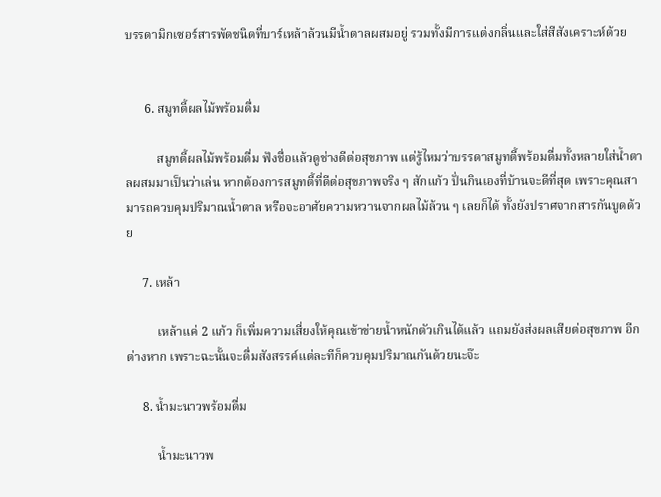บรรดามิกเซอร์สารพัดชนิดที่บาร์เหล้าล้วนมีน้ำตาลผสมอยู่ รวมทั้งมีการแต่งกลิ่นและใส่สีสังเคราะห์ด้วย


      6. สมูทตี้ผลไม้พร้อมดื่ม

          สมูทตี้ผลไม้พร้อมดื่ม ฟังชื่อแล้วดูช่างดีต่อสุขภาพ แต่รู้ไหมว่าบรรดาสมูทตี้พร้อมดื่มทั้งหลายใส่น้ำตาลผสมมาเป็นว่าเล่น หากต้องการสมูทตี้ที่ดีต่อสุขภาพจริง ๆ สักแก้ว ปั่นกินเองที่บ้านจะดีที่สุด เพราะคุณสามารถควบคุมปริมาณน้ำตาล หรือจะอาศัยความหวานจากผลไม้ล้วน ๆ เลยก็ได้ ทั้งยังปราศจากสารกันบูดด้วย

     7. เหล้า

          เหล้าแค่ 2 แก้ว ก็เพิ่มความเสี่ยงให้คุณเข้าข่ายน้ำหนักตัวเกินได้แล้ว แถมยังส่งผลเสียต่อสุขภาพ อีกต่างหาก เพราะฉะนั้นจะดื่มสังสรรค์แต่ละทีก็ควบคุมปริมาณกันด้วยนะจ๊ะ

     8. น้ำมะนาวพร้อมดื่ม

          น้ำมะนาวพ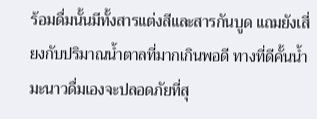ร้อมดื่มนั้นมีทั้งสารแต่งสีและสารกันบูด แถมยังเสี่ยงกับปริมาณน้ำตาลที่มากเกินพอดี ทางที่ดีคั้นน้ำมะนาวดื่มเองจะปลอดภัยที่สุ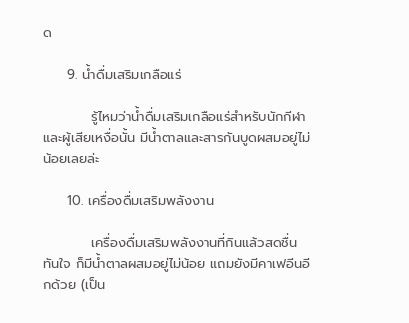ด

     9. น้ำดื่มเสริมเกลือแร่

          รู้ไหมว่าน้ำดื่มเสริมเกลือแร่สำหรับนักกีฬาและผู้เสียเหงื่อนั้น มีน้ำตาลและสารกันบูดผสมอยู่ไม่น้อยเลยล่ะ

     10. เครื่องดื่มเสริมพลังงาน

          เครื่องดื่มเสริมพลังงานที่กินแล้วสดชื่นทันใจ ก็มีน้ำตาลผสมอยู่ไม่น้อย แถมยังมีคาเฟอีนอีกด้วย (เป็น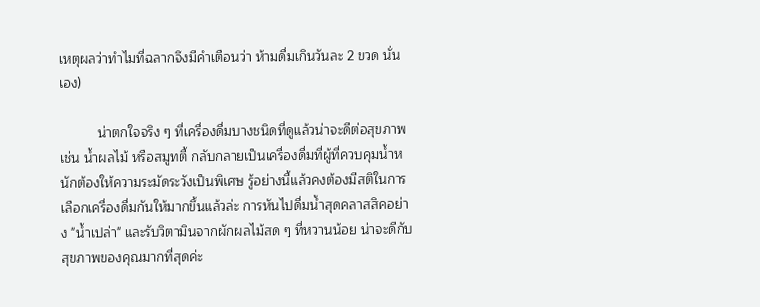เหตุผลว่าทำไมที่ฉลากจึงมีคำเตือนว่า ห้ามดื่มเกินวันละ 2 ขวด นั่นเอง)

          น่าตกใจจริง ๆ ที่เครื่องดื่มบางชนิดที่ดูแล้วน่าจะดีต่อสุขภาพ เช่น น้ำผลไม้ หรือสมูทตี้ กลับกลายเป็นเครื่องดื่มที่ผู้ที่ควบคุมน้ำหนักต้องให้ความระมัดระวังเป็นพิเศษ รู้อย่างนี้แล้วคงต้องมีสติในการเลือกเครื่องดื่มกันให้มากขึ้นแล้วล่ะ การหันไปดื่มน้ำสุดคลาสสิคอย่าง "น้ำเปล่า" และรับวิตามินจากผักผลไม้สด ๆ ที่หวานน้อย น่าจะดีกับสุขภาพของคุณมากที่สุดค่ะ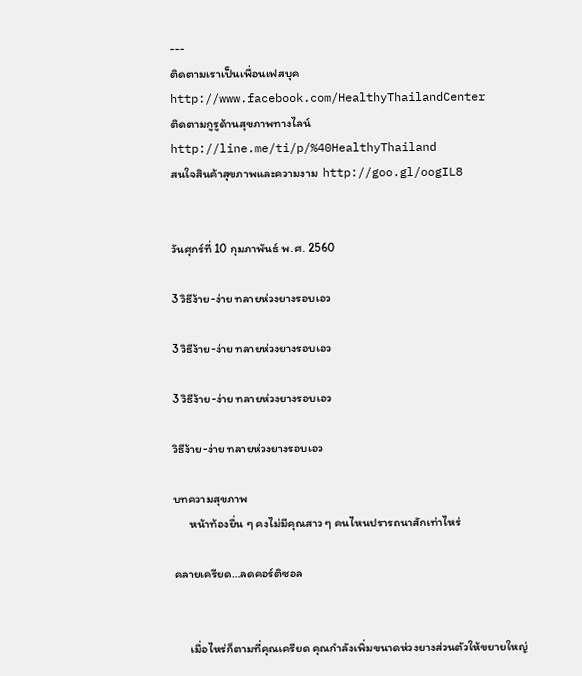---
ติดตามเราเป็นเพื่อนเฟสบุค   http://www.facebook.com/HealthyThailandCenter
ติดตามกูรูด้านสุขภาพทางไลน์   http://line.me/ti/p/%40HealthyThailand
สนใจสินค้าสุขภาพและความงาม  http://goo.gl/oogIL8


วันศุกร์ที่ 10 กุมภาพันธ์ พ.ศ. 2560

3 วิธีง้าย-ง่าย ทลายห่วงยางรอบเอว

3 วิธีง้าย-ง่าย ทลายห่วงยางรอบเอว

3 วิธีง้าย-ง่าย ทลายห่วงยางรอบเอว

วิธีง้าย-ง่าย ทลายห่วงยางรอบเอว

บทความสุขภาพ
      หน้าท้องยื่น ๆ คงไม่มีคุณสาว ๆ คนไหนปรารถนาสักเท่าไหร่

คลายเครียด…ลดคอร์ติซอล


      เมื่อไหร่ก็ตามที่คุณเครียด คุณกำลังเพิ่มขนาดห่วงยางส่วนตัวให้ขยายใหญ่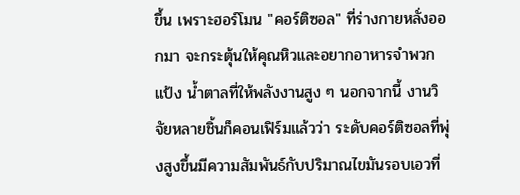ขึ้น เพราะฮอร์โมน "คอร์ติซอล" ที่ร่างกายหลั่งออกมา จะกระตุ้นให้คุณหิวและอยากอาหารจำพวกแป้ง น้ำตาลที่ให้พลังงานสูง ๆ นอกจากนี้ งานวิจัยหลายชิ้นก็คอนเฟิร์มแล้วว่า ระดับคอร์ติซอลที่พุ่งสูงขึ้นมีความสัมพันธ์กับปริมาณไขมันรอบเอวที่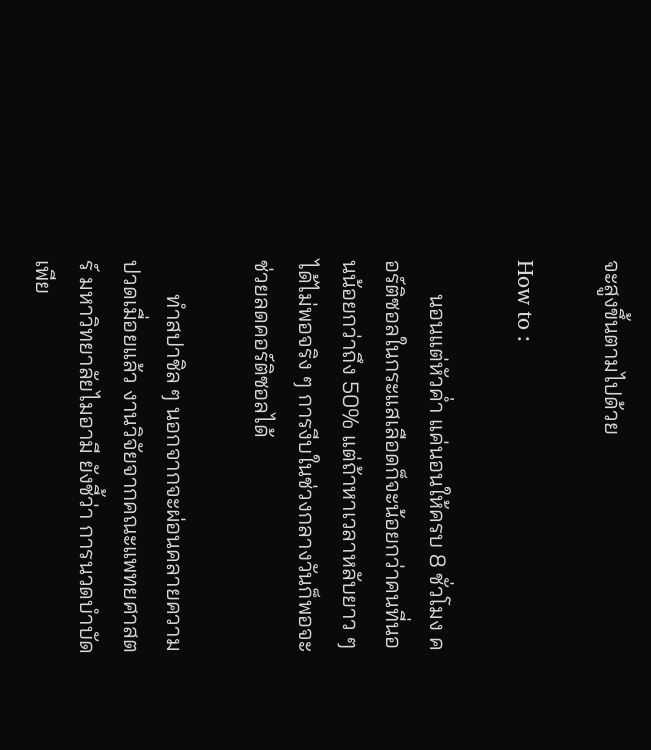จะสูงขึ้นตามไปด้วย

How to :

      นอนแต่หัวค่ำ แค่นอนให้ครบ 8 ชั่วโมง คอร์ติซอลในกระแสเลือดก็จะน้อยกว่าคนที่นอนน้อยกว่าถึง 50% แต่ถ้าหาเวลาหลับยาว ๆ ได้ไม่พอจริง ๆ การงีบในช่วงกลางวันก็พอจะช่วยลดคอร์ติซอลได้

      ทำสปาชิล ๆ นอกจากจะผ่อนคลายความปวดเมื่อยแล้ว งานวิจัยจากคณะแพทยศาสตร์ มหาวิทยาลัยไมอามี ยังชี้ว่า การนวดบำบัดเพีย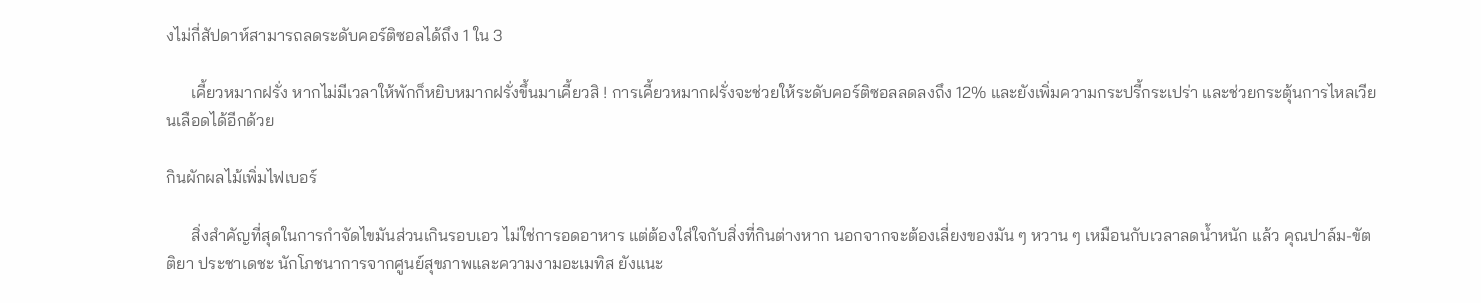งไม่กี่สัปดาห์สามารถลดระดับคอร์ติซอลได้ถึง 1 ใน 3

      เคี้ยวหมากฝรั่ง หากไม่มีเวลาให้พักก็หยิบหมากฝรั่งขึ้นมาเคี้ยวสิ ! การเคี้ยวหมากฝรั่งจะช่วยให้ระดับคอร์ติซอลลดลงถึง 12% และยังเพิ่มความกระปรี้กระเปร่า และช่วยกระตุ้นการไหลเวียนเลือดได้อีกด้วย

กินผักผลไม้เพิ่มไฟเบอร์

      สิ่งสำคัญที่สุดในการกำจัดไขมันส่วนเกินรอบเอว ไม่ใช่การอดอาหาร แต่ต้องใส่ใจกับสิ่งที่กินต่างหาก นอกจากจะต้องเลี่ยงของมัน ๆ หวาน ๆ เหมือนกับเวลาลดน้ำหนัก แล้ว คุณปาล์ม-ขัตติยา ประชาเดชะ นักโภชนาการจากศูนย์สุขภาพและความงามอะเมทิส ยังแนะ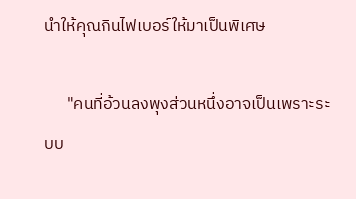นำให้คุณกินไฟเบอร์ให้มาเป็นพิเศษ

      "คนที่อ้วนลงพุงส่วนหนึ่งอาจเป็นเพราะระบบ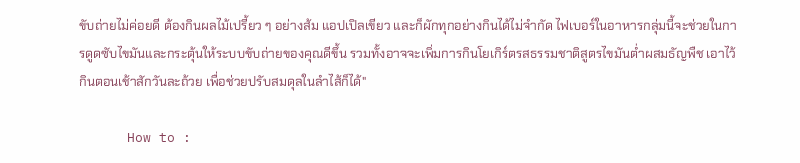ขับถ่ายไม่ค่อยดี ต้องกินผลไม้เปรี้ยว ๆ อย่างส้ม แอปเปิลเขียว และก็ผักทุกอย่างกินได้ไม่จำกัด ไฟเบอร์ในอาหารกลุ่มนี้จะช่วยในการดูดซับไขมันและกระตุ้นให้ระบบขับถ่ายของคุณดีขึ้น รวมทั้งอาจจะเพิ่มการกินโยเกิร์ตรสธรรมชาติสูตรไขมันต่ำผสมธัญพืช เอาไว้กินตอนเช้าสักวันละถ้วย เพื่อช่วยปรับสมดุลในลำไส้ก็ได้"

      How to :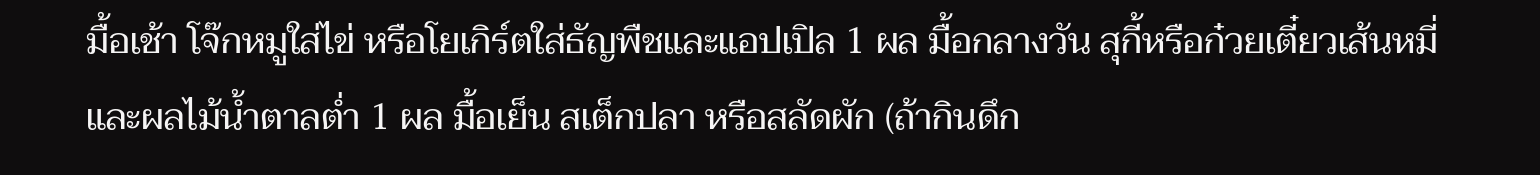มื้อเช้า โจ๊กหมูใส่ไข่ หรือโยเกิร์ตใส่ธัญพืชและแอปเปิล 1 ผล มื้อกลางวัน สุกี้หรือก๋วยเตี๋ยวเส้นหมี่ และผลไม้น้ำตาลต่ำ 1 ผล มื้อเย็น สเต็กปลา หรือสลัดผัก (ถ้ากินดึก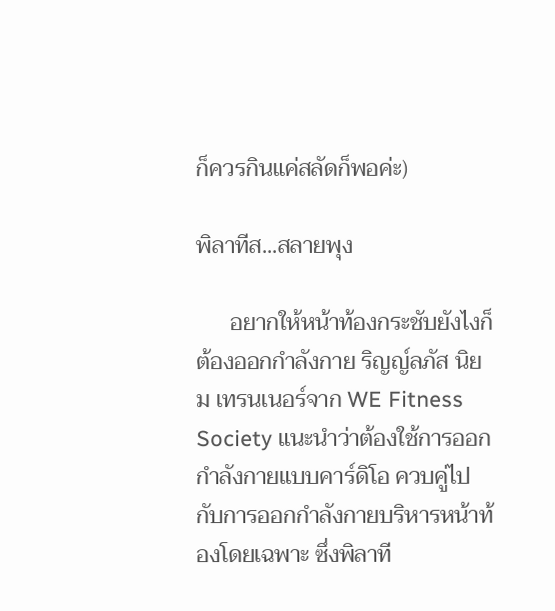ก็ควรกินแค่สลัดก็พอค่ะ)

พิลาทีส...สลายพุง

      อยากให้หน้าท้องกระชับยังไงก็ต้องออกกำลังกาย ริญญ์ลภัส นิยม เทรนเนอร์จาก WE Fitness Society แนะนำว่าต้องใช้การออกกำลังกายแบบคาร์ดิโอ ควบคู่ไปกับการออกกำลังกายบริหารหน้าท้องโดยเฉพาะ ซึ่งพิลาที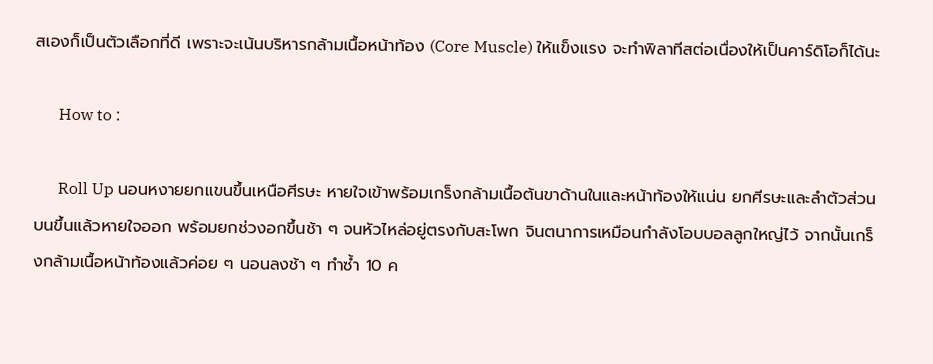สเองก็เป็นตัวเลือกที่ดี เพราะจะเน้นบริหารกล้ามเนื้อหน้าท้อง (Core Muscle) ให้แข็งแรง จะทำพิลาทีสต่อเนื่องให้เป็นคาร์ดิโอก็ได้นะ

      How to :

      Roll Up นอนหงายยกแขนขึ้นเหนือศีรษะ หายใจเข้าพร้อมเกร็งกล้ามเนื้อต้นขาด้านในและหน้าท้องให้แน่น ยกศีรษะและลำตัวส่วนบนขึ้นแล้วหายใจออก พร้อมยกช่วงอกขึ้นช้า ๆ จนหัวไหล่อยู่ตรงกับสะโพก จินตนาการเหมือนกำลังโอบบอลลูกใหญ่ไว้ จากนั้นเกร็งกล้ามเนื้อหน้าท้องแล้วค่อย ๆ นอนลงช้า ๆ ทำซ้ำ 10 ค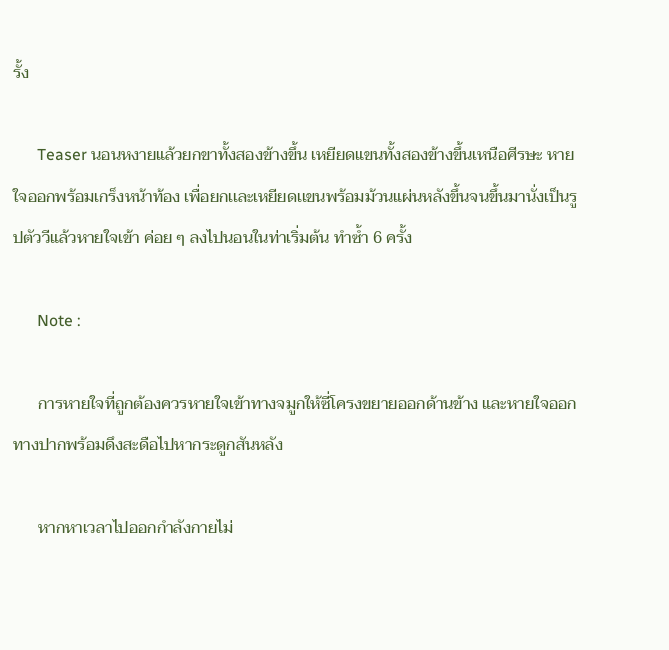รั้ง

      Teaser นอนหงายแล้วยกขาทั้งสองข้างขึ้น เหยียดแขนทั้งสองข้างขึ้นเหนือศีรษะ หายใจออกพร้อมเกร็งหน้าท้อง เพื่อยกเเละเหยียดเเขนพร้อมม้วนแผ่นหลังขึ้นจนขึ้นมานั่งเป็นรูปตัววีแล้วหายใจเข้า ค่อย ๆ ลงไปนอนในท่าเริ่มต้น ทำซ้ำ 6 ครั้ง

      Note :

      การหายใจที่ถูกต้องควรหายใจเข้าทางจมูกให้ซี่โครงขยายออกด้านข้าง และหายใจออกทางปากพร้อมดึงสะดือไปหากระดูกสันหลัง

      หากหาเวลาไปออกกำลังกายไม่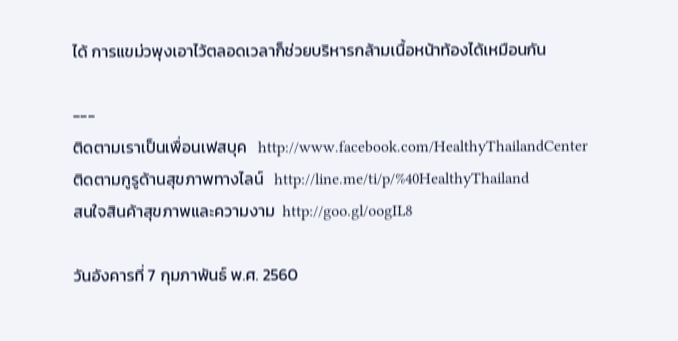ได้ การแขม่วพุงเอาไว้ตลอดเวลาก็ช่วยบริหารกล้ามเนื้อหน้าท้องได้เหมือนกัน

---
ติดตามเราเป็นเพื่อนเฟสบุค   http://www.facebook.com/HealthyThailandCenter
ติดตามกูรูด้านสุขภาพทางไลน์   http://line.me/ti/p/%40HealthyThailand
สนใจสินค้าสุขภาพและความงาม  http://goo.gl/oogIL8

วันอังคารที่ 7 กุมภาพันธ์ พ.ศ. 2560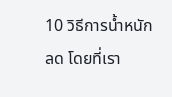10 วิธีการน้ำหนักลด โดยที่เรา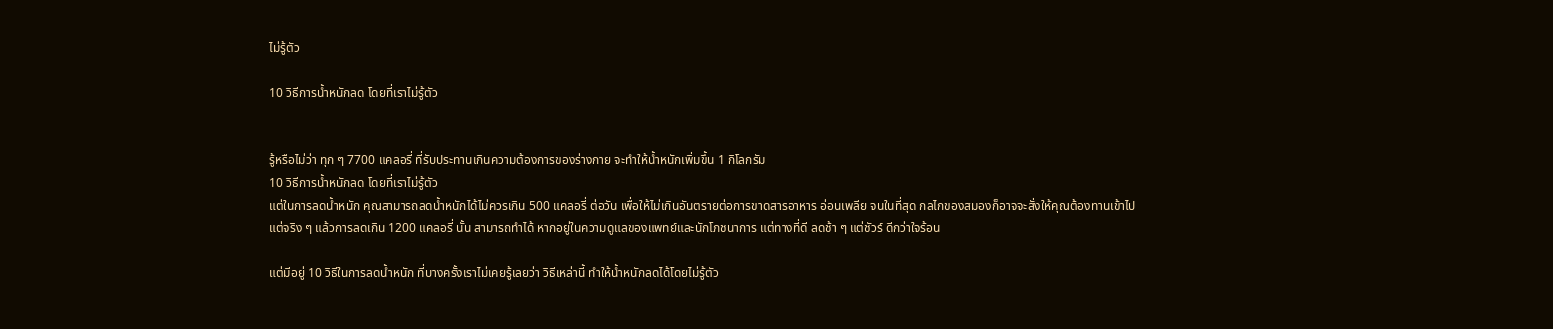ไม่รู้ตัว

10 วิธีการน้ำหนักลด โดยที่เราไม่รู้ตัว


รู้หรือไม่ว่า ทุก ๆ 7700 แคลอรี่ ที่รับประทานเกินความต้องการของร่างกาย จะทำให้น้ำหนักเพิ่มขึ้น 1 กิโลกรัม
10 วิธีการน้ำหนักลด โดยที่เราไม่รู้ตัว
แต่ในการลดน้ำหนัก คุณสามารถลดน้ำหนักได้ไม่ควรเกิน 500 แคลอรี่ ต่อวัน เพื่อให้ไม่เกินอันตรายต่อการขาดสารอาหาร อ่อนเพลีย จนในที่สุด กลไกของสมองก็อาจจะสั่งให้คุณต้องทานเข้าไป
แต่จริง ๆ แล้วการลดเกิน 1200 แคลอรี่ นั้น สามารถทำได้ หากอยู่ในความดูแลของแพทย์และนักโภชนาการ แต่ทางที่ดี ลดช้า ๆ แต่ชัวร์ ดีกว่าใจร้อน

แต่มีอยู่ 10 วิธีในการลดน้ำหนัก ที่บางครั้งเราไม่เคยรู้เลยว่า วิธีเหล่านี้ ทำให้น้ำหนักลดได้โดยไม่รู้ตัว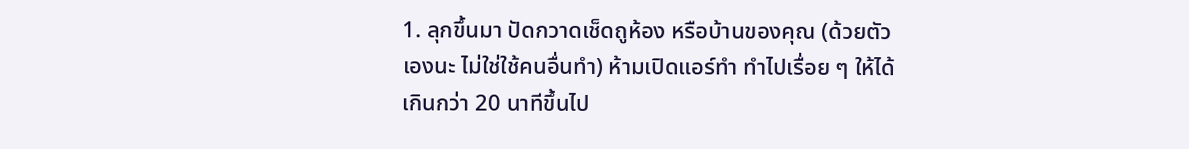1. ลุกขึ้นมา ปัดกวาดเช็ดถูห้อง หรือบ้านของคุณ (ด้วยตัวเองนะ ไม่ใช่ใช้คนอื่นทำ) ห้ามเปิดแอร์ทำ ทำไปเรื่อย ๆ ให้ได้เกินกว่า 20 นาทีขึ้นไป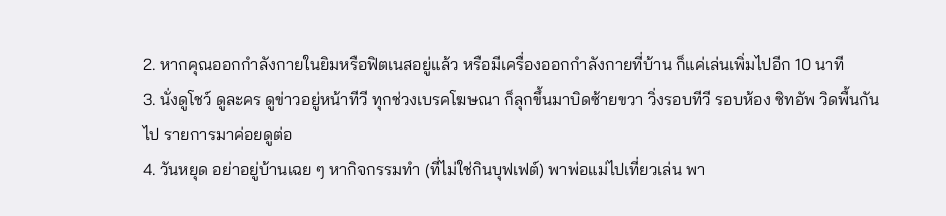2. หากคุณออกกำลังกายในยิมหรือฟิตเนสอยู่แล้ว หรือมีเครื่องออกกำลังกายที่บ้าน ก็แค่เล่นเพิ่มไปอีก 10 นาที
3. นั่งดูโชว์ ดูละคร ดูข่าวอยู่หน้าทีวี ทุกช่วงเบรคโฆษณา ก็ลุกขึ้นมาบิดซ้ายขวา วิ่งรอบทีวี รอบห้อง ซิทอัพ วิดพื้นกันไป รายการมาค่อยดูต่อ
4. วันหยุด อย่าอยู่บ้านเฉย ๆ หากิจกรรมทำ (ที่ไม่ใช่กินบุฟเฟต์) พาพ่อแม่ไปเที่ยวเล่น พา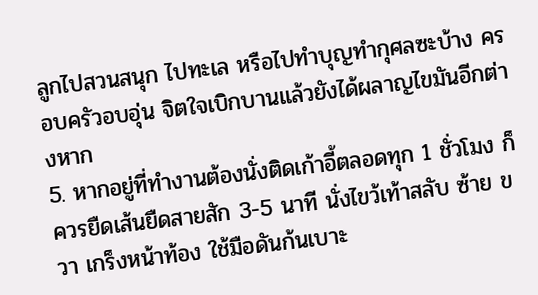ลูกไปสวนสนุก ไปทะเล หรือไปทำบุญทำกุศลซะบ้าง ครอบครัวอบอุ่น จิตใจเบิกบานแล้วยังได้ผลาญไขมันอีกต่างหาก
5. หากอยู่ที่ทำงานต้องนั่งติดเก้าอี้ตลอดทุก 1 ชั่วโมง ก็ควรยืดเส้นยืดสายสัก 3-5 นาที นั่งไขว้เท้าสลับ ซ้าย ขวา เกร็งหน้าท้อง ใช้มือดันก้นเบาะ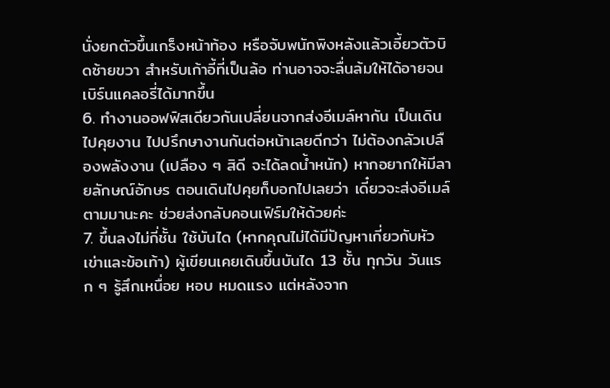นั่งยกตัวขึ้นเกร็งหน้าท้อง หรือจับพนักพิงหลังแล้วเอี้ยวตัวบิดซ้ายขวา สำหรับเก้าอี้ที่เป็นล้อ ท่านอาจจะลื่นล้มให้ได้อายจนเบิร์นแคลอรี่ได้มากขึ้น
6. ทำงานออฟฟิสเดียวกันเปลี่ยนจากส่งอีเมล์หากัน เป็นเดินไปคุยงาน ไปปรึกษางานกันต่อหน้าเลยดีกว่า ไม่ต้องกลัวเปลืองพลังงาน (เปลือง ๆ สิดี จะได้ลดน้ำหนัก) หากอยากให้มีลายลักษณ์อักษร ตอนเดินไปคุยก็บอกไปเลยว่า เดี๋ยวจะส่งอีเมล์ตามมานะคะ ช่วยส่งกลับคอนเฟิร์มให้ด้วยค่ะ
7. ขึ้นลงไม่กี่ชั้น ใช้บันได (หากคุณไม่ได้มีปัญหาเกี่ยวกับหัวเข่าและข้อเท้า) ผู้เขียนเคยเดินขึ้นบันได 13 ชั้น ทุกวัน วันแรก ๆ รู้สึกเหนื่อย หอบ หมดแรง แต่หลังจาก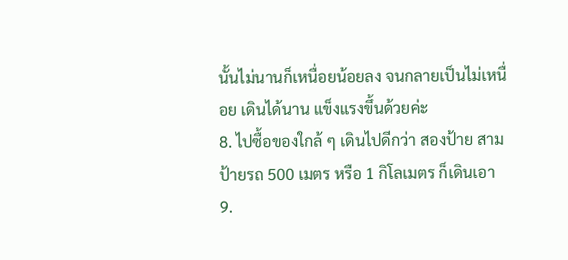นั้นไม่นานก็เหนื่อยน้อยลง จนกลายเป็นไม่เหนื่อย เดินได้นาน แข็งแรงขึ้นด้วยค่ะ
8. ไปซื้อของใกล้ ๆ เดินไปดีกว่า สองป้าย สามป้ายรถ 500 เมตร หรือ 1 กิโลเมตร ก็เดินเอา
9.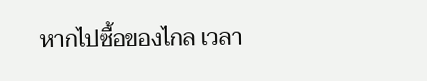หากไปซื้อของไกล เวลา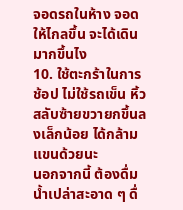จอดรถในห้าง จอดให้ไกลขึ้น จะได้เดินมากขึ้นไง
10. ใช้ตะกร้าในการช้อป ไม่ใช้รถเข็น หิ้วสลับซ้ายขวายกขึ้นลงเล็กน้อย ได้กล้ามแขนด้วยนะ
นอกจากนี้ ต้องดื่มน้ำเปล่าสะอาด ๆ ดื่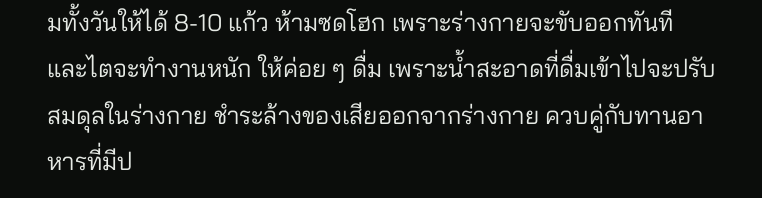มทั้งวันให้ได้ 8-10 แก้ว ห้ามซดโฮก เพราะร่างกายจะขับออกทันที และไตจะทำงานหนัก ให้ค่อย ๆ ดื่ม เพราะน้ำสะอาดที่ดื่มเข้าไปจะปรับสมดุลในร่างกาย ชำระล้างของเสียออกจากร่างกาย ควบคู่กับทานอาหารที่มีป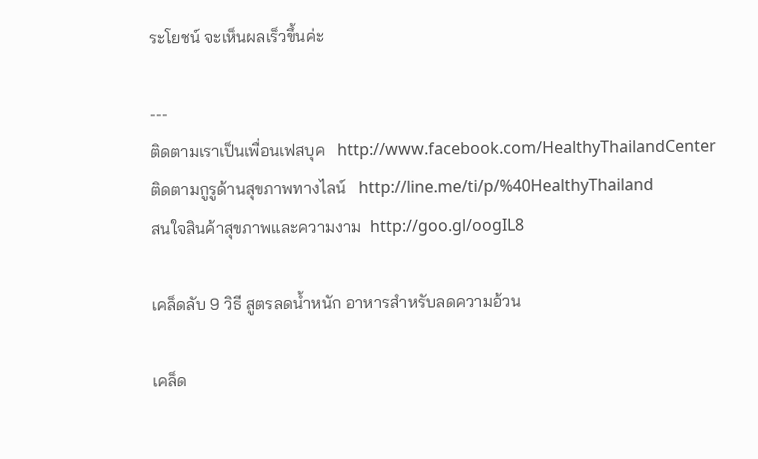ระโยชน์ จะเห็นผลเร็วขึ้นค่ะ

---
ติดตามเราเป็นเพื่อนเฟสบุค   http://www.facebook.com/HealthyThailandCenter
ติดตามกูรูด้านสุขภาพทางไลน์   http://line.me/ti/p/%40HealthyThailand
สนใจสินค้าสุขภาพและความงาม  http://goo.gl/oogIL8

เคล็ดลับ 9 วิธี สูตรลดน้ำหนัก อาหารสำหรับลดความอ้วน

เคล็ด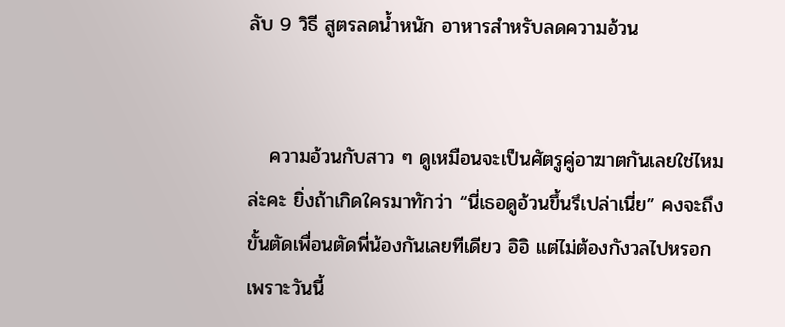ลับ 9 วิธี สูตรลดน้ำหนัก อาหารสำหรับลดความอ้วน


   ความอ้วนกับสาว ๆ ดูเหมือนจะเป็นศัตรูคู่อาฆาตกันเลยใช่ไหมล่ะคะ ยิ่งถ้าเกิดใครมาทักว่า “นี่เธอดูอ้วนขึ้นรึเปล่าเนี่ย” คงจะถึงขั้นตัดเพื่อนตัดพี่น้องกันเลยทีเดียว อิอิ แต่ไม่ต้องกังวลไปหรอก เพราะวันนี้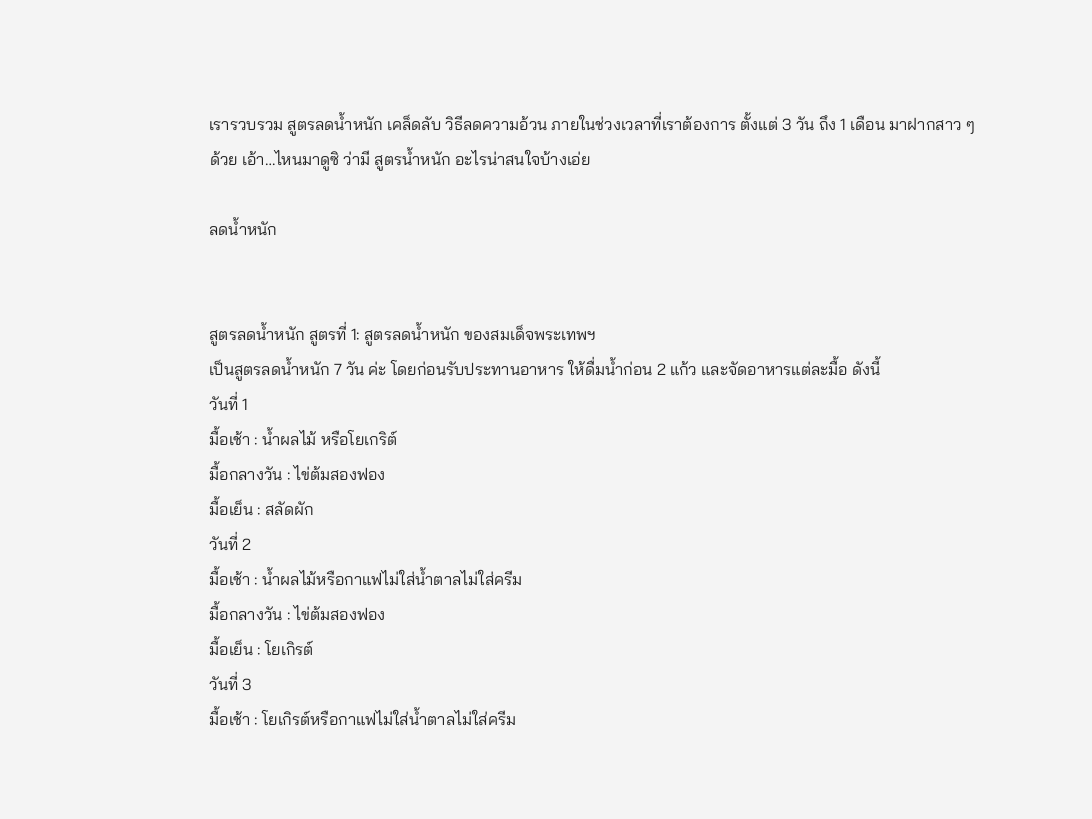เรารวบรวม สูตรลดน้ำหนัก เคล็ดลับ วิธีลดความอ้วน ภายในช่วงเวลาที่เราต้องการ ตั้งแต่ 3 วัน ถึง 1 เดือน มาฝากสาว ๆ ด้วย เอ้า…ไหนมาดูซิ ว่ามี สูตรน้ำหนัก อะไรน่าสนใจบ้างเอ่ย

ลดน้ำหนัก


สูตรลดน้ำหนัก สูตรที่ 1: สูตรลดน้ำหนัก ของสมเด็จพระเทพฯ
เป็นสูตรลดน้ำหนัก 7 วัน ค่ะ โดยก่อนรับประทานอาหาร ให้ดื่มน้ำก่อน 2 แก้ว และจัดอาหารแต่ละมื้อ ดังนี้
วันที่ 1
มื้อเช้า : น้ำผลไม้ หรือโยเกริต์
มื้อกลางวัน : ไข่ต้มสองฟอง
มื้อเย็น : สลัดผัก
วันที่ 2
มื้อเช้า : น้ำผลไม้หรือกาแฟไม่ใส่น้ำตาลไม่ใส่ครีม
มื้อกลางวัน : ไข่ต้มสองฟอง
มื้อเย็น : โยเกิรต์
วันที่ 3
มื้อเช้า : โยเกิรต์หรือกาแฟไม่ใส่น้ำตาลไม่ใส่ครีม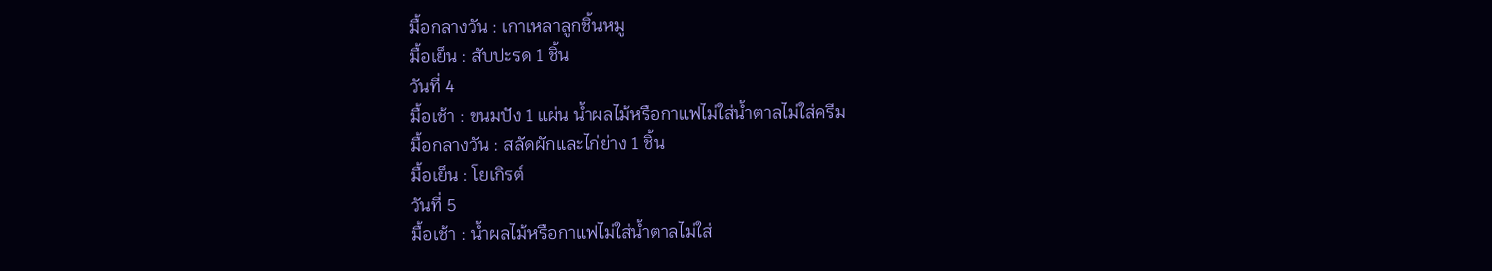มื้อกลางวัน : เกาเหลาลูกชิ้นหมู
มื้อเย็น : สับปะรด 1 ชิ้น
วันที่ 4
มื้อเช้า : ขนมปัง 1 แผ่น น้ำผลไม้หรือกาแฟไม่ใส่น้ำตาลไม่ใส่ครีม
มื้อกลางวัน : สลัดผักและไก่ย่าง 1 ชิ้น
มื้อเย็น : โยเกิรต์
วันที่ 5
มื้อเช้า : น้ำผลไม้หรือกาแฟไม่ใส่น้ำตาลไม่ใส่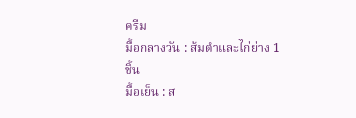ครีม
มื้อกลางวัน : ส้มตำและไก่ย่าง 1 ชิ้น
มื้อเย็น : ส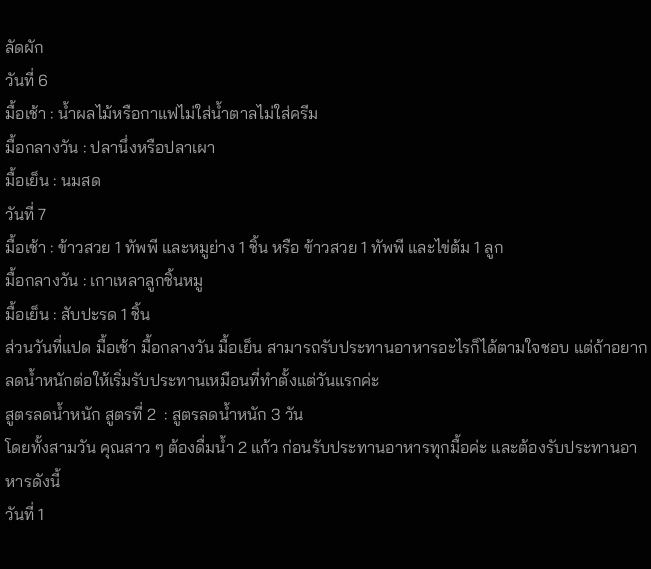ลัดผัก
วันที่ 6
มื้อเช้า : น้ำผลไม้หรือกาแฟไม่ใส่น้ำตาลไม่ใส่ครีม
มื้อกลางวัน : ปลานึ่งหรือปลาเผา
มื้อเย็น : นมสด
วันที่ 7
มื้อเช้า : ข้าวสวย 1 ทัพพี และหมูย่าง 1 ชิ้น หรือ ข้าวสวย 1 ทัพพี และไข่ต้ม 1 ลูก
มื้อกลางวัน : เกาเหลาลูกชิ้นหมู
มื้อเย็น : สับปะรด 1 ชิ้น
ส่วนวันที่แปด มื้อเช้า มื้อกลางวัน มื้อเย็น สามารถรับประทานอาหารอะไรก็ได้ตามใจชอบ แต่ถ้าอยากลดน้ำหนักต่อให้เริ่มรับประทานเหมือนที่ทำตั้งแต่วันแรกค่ะ
สูตรลดน้ำหนัก สูตรที่ 2  : สูตรลดน้ำหนัก 3 วัน
โดยทั้งสามวัน คุณสาว ๆ ต้องดื่มน้ำ 2 แก้ว ก่อนรับประทานอาหารทุกมื้อค่ะ และต้องรับประทานอาหารดังนี้
วันที่ 1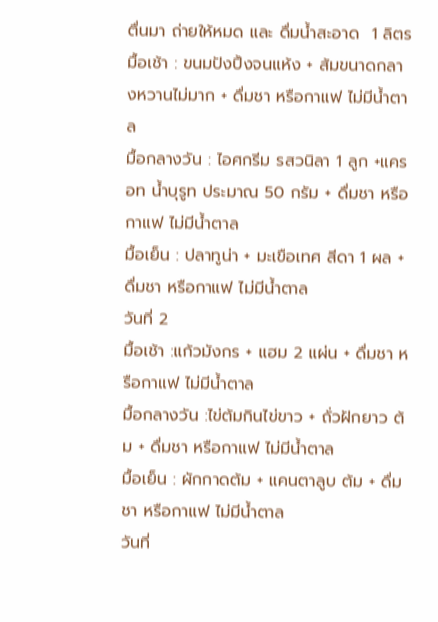ตื่นมา ถ่ายให้หมด และ ดื่มน้ำสะอาด  1 ลิตร
มื้อเช้า : ขนมปังปิ้งจนแห้ง + ส้มขนาดกลางหวานไม่มาก + ดื่มชา หรือกาแฟ ไม่มีน้ำตาล
มื้อกลางวัน : ไอศกรีม รสวนิลา 1 ลูก +แครอท น้ำบุรูท ประมาณ 50 กรัม + ดื่มชา หรือกาแฟ ไม่มีน้ำตาล
มื้อเย็น : ปลาทูน่า + มะเขือเทศ สีดา 1 ผล + ดื่มชา หรือกาแฟ ไม่มีน้ำตาล
วันที่ 2
มื้อเช้า :แก้วมังกร + แฮม 2 แผ่น + ดื่มชา หรือกาแฟ ไม่มีน้ำตาล
มื้อกลางวัน :ไข่ต้มกินไข่ขาว + ถั่วฝักยาว ต้ม + ดื่มชา หรือกาแฟ ไม่มีน้ำตาล
มื้อเย็น : ผักกาดต้ม + แคนตาลูบ ต้ม + ดื่มชา หรือกาแฟ ไม่มีน้ำตาล
วันที่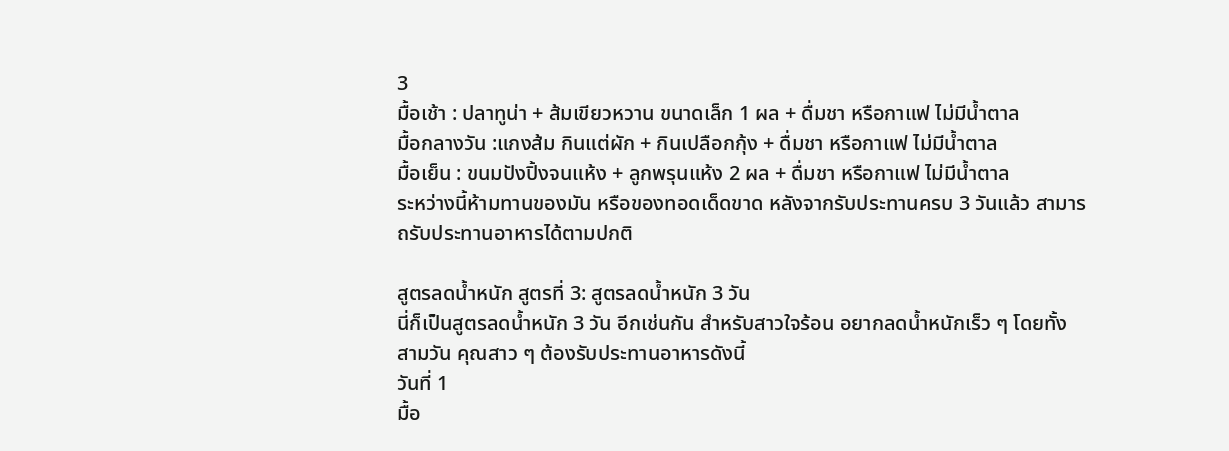3
มื้อเช้า : ปลาทูน่า + ส้มเขียวหวาน ขนาดเล็ก 1 ผล + ดื่มชา หรือกาแฟ ไม่มีน้ำตาล
มื้อกลางวัน :แกงส้ม กินแต่ผัก + กินเปลือกกุ้ง + ดื่มชา หรือกาแฟ ไม่มีน้ำตาล
มื้อเย็น : ขนมปังปิ้งจนแห้ง + ลูกพรุนแห้ง 2 ผล + ดื่มชา หรือกาแฟ ไม่มีน้ำตาล
ระหว่างนี้ห้ามทานของมัน หรือของทอดเด็ดขาด หลังจากรับประทานครบ 3 วันแล้ว สามารถรับประทานอาหารได้ตามปกติ

สูตรลดน้ำหนัก สูตรที่ 3: สูตรลดน้ำหนัก 3 วัน
นี่ก็เป็นสูตรลดน้ำหนัก 3 วัน อีกเช่นกัน สำหรับสาวใจร้อน อยากลดน้ำหนักเร็ว ๆ โดยทั้งสามวัน คุณสาว ๆ ต้องรับประทานอาหารดังนี้
วันที่ 1
มื้อ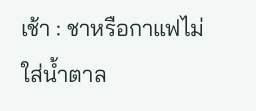เช้า : ชาหรือกาแฟไม่ใส่น้ำตาล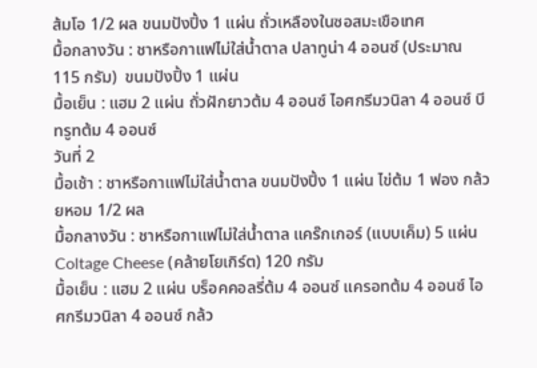ส้มโอ 1/2 ผล ขนมปังปิ้ง 1 แผ่น ถั่วเหลืองในซอสมะเขือเทศ
มื้อกลางวัน : ชาหรือกาแฟไม่ใส่น้ำตาล ปลาทูน่า 4 ออนซ์ (ประมาณ 115 กรัม)  ขนมปังปิ้ง 1 แผ่น
มื้อเย็น : แฮม 2 แผ่น ถั่วฝักยาวต้ม 4 ออนซ์ ไอศกรีมวนิลา 4 ออนซ์ บีทรูทต้ม 4 ออนซ์
วันที่ 2
มื้อเช้า : ชาหรือกาแฟไม่ใส่น้ำตาล ขนมปังปิ้ง 1 แผ่น ไข่ต้ม 1 ฟอง กล้วยหอม 1/2 ผล
มื้อกลางวัน : ชาหรือกาแฟไม่ใส่น้ำตาล แคร๊กเกอร์ (แบบเค็ม) 5 แผ่น Coltage Cheese (คล้ายโยเกิร์ต) 120 กรัม
มื้อเย็น : แฮม 2 แผ่น บร็อคคอลรี่ต้ม 4 ออนซ์ แครอทต้ม 4 ออนซ์ ไอศกรีมวนิลา 4 ออนซ์ กล้ว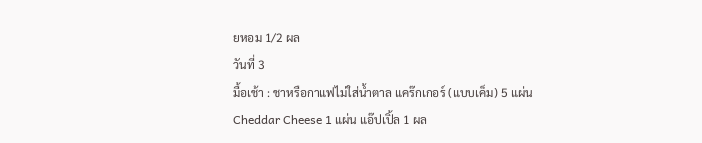ยหอม 1/2 ผล
วันที่ 3
มื้อเช้า : ชาหรือกาแฟไม่ใส่น้ำตาล แคร๊กเกอร์ (แบบเค็ม) 5 แผ่น Cheddar Cheese 1 แผ่น แอ๊ปเปิ้ล 1 ผล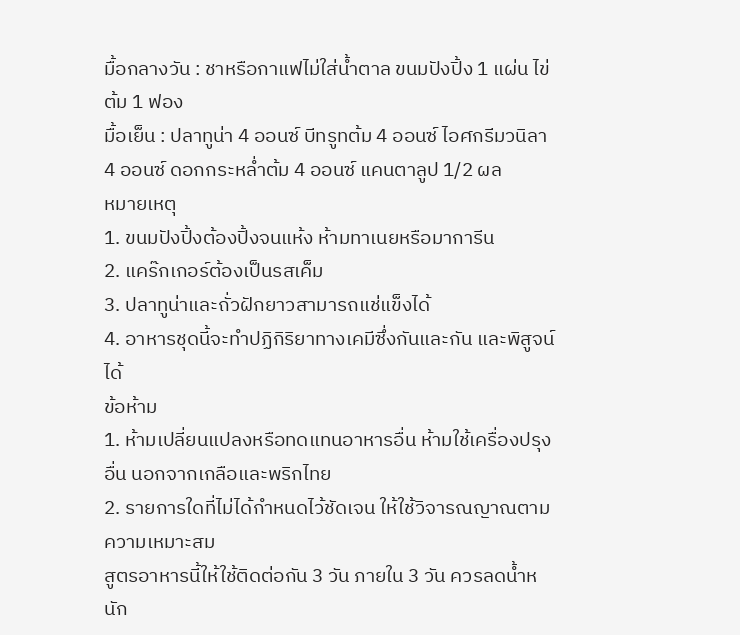มื้อกลางวัน : ชาหรือกาแฟไม่ใส่น้ำตาล ขนมปังปิ้ง 1 แผ่น ไข่ต้ม 1 ฟอง
มื้อเย็น : ปลาทูน่า 4 ออนซ์ บีทรูทต้ม 4 ออนซ์ ไอศกรีมวนิลา 4 ออนซ์ ดอกกระหล่ำต้ม 4 ออนซ์ แคนตาลูป 1/2 ผล
หมายเหตุ
1. ขนมปังปิ้งต้องปิ้งจนแห้ง ห้ามทาเนยหรือมาการีน
2. แคร๊กเกอร์ต้องเป็นรสเค็ม
3. ปลาทูน่าและถั่วฝักยาวสามารถแช่แข็งได้
4. อาหารชุดนี้จะทำปฏิกิริยาทางเคมีซึ่งกันและกัน และพิสูจน์ได้
ข้อห้าม
1. ห้ามเปลี่ยนแปลงหรือทดแทนอาหารอื่น ห้ามใช้เครื่องปรุงอื่น นอกจากเกลือและพริกไทย
2. รายการใดที่ไม่ได้กำหนดไว้ชัดเจน ให้ใช้วิจารณญาณตามความเหมาะสม
สูตรอาหารนี้ให้ใช้ติดต่อกัน 3 วัน ภายใน 3 วัน ควรลดน้ำหนัก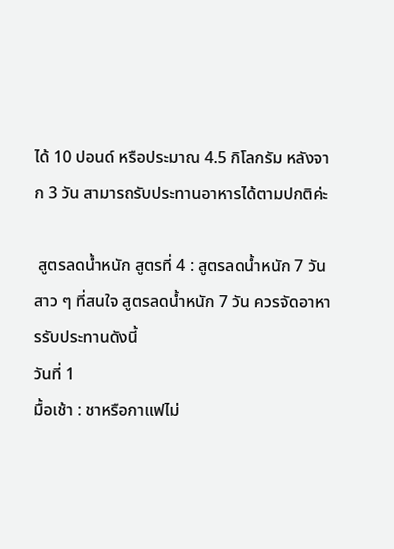ได้ 10 ปอนด์ หรือประมาณ 4.5 กิโลกรัม หลังจาก 3 วัน สามารถรับประทานอาหารได้ตามปกติค่ะ

 สูตรลดน้ำหนัก สูตรที่ 4 : สูตรลดน้ำหนัก 7 วัน
สาว ๆ ที่สนใจ สูตรลดน้ำหนัก 7 วัน ควรจัดอาหารรับประทานดังนี้
วันที่ 1
มื้อเช้า : ชาหรือกาแฟไม่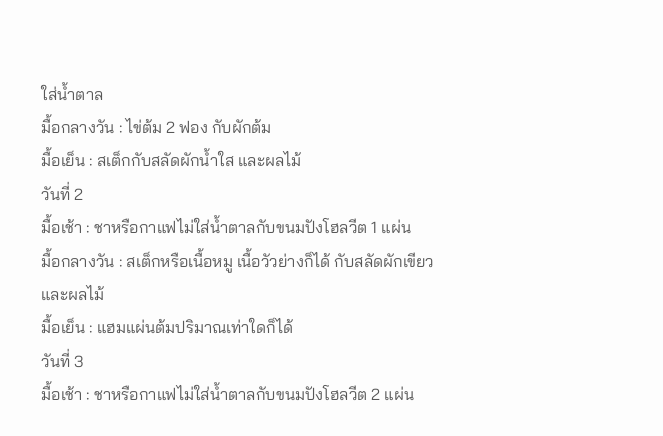ใส่น้ำตาล
มื้อกลางวัน : ไข่ต้ม 2 ฟอง กับผักต้ม
มื้อเย็น : สเต็กกับสลัดผักน้ำใส และผลไม้
วันที่ 2
มื้อเช้า : ชาหรือกาแฟไม่ใส่น้ำตาลกับขนมปังโฮลวีต 1 แผ่น
มื้อกลางวัน : สเต็กหรือเนื้อหมู เนื้อวัวย่างก็ได้ กับสลัดผักเขียวและผลไม้
มื้อเย็น : แฮมแผ่นต้มปริมาณเท่าใดก็ได้
วันที่ 3
มื้อเช้า : ชาหรือกาแฟไม่ใส่น้ำตาลกับขนมปังโฮลวีต 2 แผ่น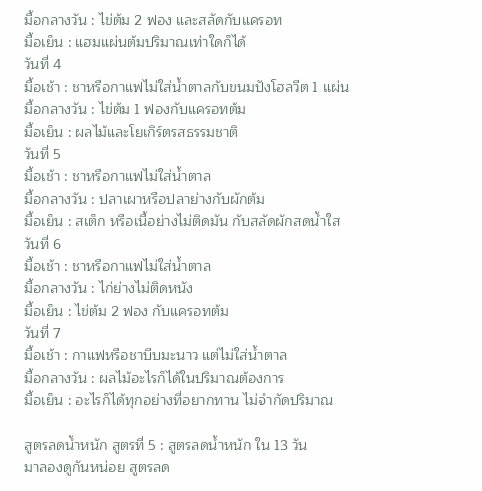มื้อกลางวัน : ไข่ต้ม 2 ฟอง และสลัดกับแครอท
มื้อเย็น : แฮมแผ่นต้มปริมาณเท่าใดก็ได้
วันที่ 4
มื้อเช้า : ชาหรือกาแฟไม่ใส่น้ำตาลกับขนมปังโฮลวีต 1 แผ่น
มื้อกลางวัน : ไข่ต้ม 1 ฟองกับแครอทต้ม
มื้อเย็น : ผลไม้และโยเกิร์ตรสธรรมชาติ
วันที่ 5
มื้อเช้า : ชาหรือกาแฟไม่ใส่น้ำตาล
มื้อกลางวัน : ปลาเผาหรือปลาย่างกับผักต้ม
มื้อเย็น : สเต็ก หรือเนื้อย่างไม่ติดมัน กับสลัดผักสดน้ำใส
วันที่ 6
มื้อเช้า : ชาหรือกาแฟไม่ใส่น้ำตาล
มื้อกลางวัน : ไก่ย่างไม่ติดหนัง
มื้อเย็น : ไข่ต้ม 2 ฟอง กับแครอทต้ม
วันที่ 7
มื้อเช้า : กาแฟหรือชาบีบมะนาว แต่ไม่ใส่น้ำตาล
มื้อกลางวัน : ผลไม้อะไรก็ได้ในปริมาณต้องการ
มื้อเย็น : อะไรก็ได้ทุกอย่างที่อยากทาน ไม่จำกัดปริมาณ

สูตรลดน้ำหนัก สูตรที่ 5 : สูตรลดน้ำหนัก ใน 13 วัน
มาลองดูกันหน่อย สูตรลด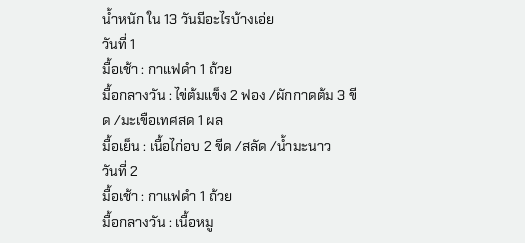น้ำหนัก ใน 13 วันมีอะไรบ้างเอ่ย
วันที่ 1
มื้อเช้า : กาแฟดำ 1 ถ้วย
มื้อกลางวัน : ไข่ต้มแข็ง 2 ฟอง /ผักกาดต้ม 3 ขีด /มะเขือเทศสด 1 ผล
มื้อเย็น : เนื้อไก่อบ 2 ขีด /สลัด /น้ำมะนาว
วันที่ 2
มื้อเช้า : กาแฟดำ 1 ถ้วย
มื้อกลางวัน : เนื้อหมู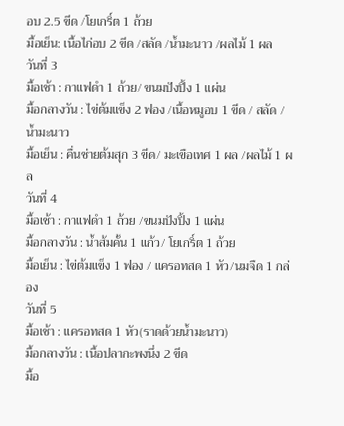อบ 2.5 ขีด /โยเกริ์ต 1 ถ้วย
มื้อเย็น: เนื้อไก่อบ 2 ขีด /สลัด /น้ำมะนาว /ผลไม้ 1 ผล
วันที่ 3
มื้อเช้า : กาแฟดำ 1 ถ้วย/ ขนมปังปิ้ง 1 แผ่น
มื้อกลางวัน : ไข่ต้มแข็ง 2 ฟอง /เนื้อหมูอบ 1 ขีด / สลัด /น้ำมะนาว
มื้อเย็น : คื่นช่ายต้มสุก 3 ขีด/ มะเขือเทศ 1 ผล /ผลไม้ 1 ผล
วันที่ 4
มื้อเช้า : กาแฟดำ 1 ถ้วย /ขนมปังปิ้ง 1 แผ่น
มื้อกลางวัน : น้ำส้มคั้น 1 แก้ว/ โยเกริ์ต 1 ถ้วย
มื้อเย็น : ไข่ต้มแข็ง 1 ฟอง / แครอทสด 1 หัว/นมจืด 1 กล่อง
วันที่ 5
มื้อเช้า : แครอทสด 1 หัว(ราดด้วยน้ำมะนาว)
มื้อกลางวัน : เนื้อปลากะพงนึ่ง 2 ขีด
มื้อ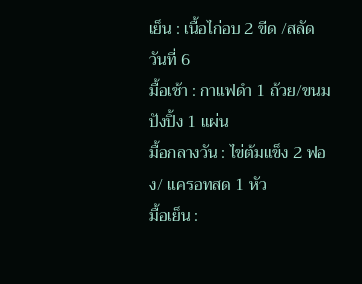เย็น : เนื้อไก่อบ 2 ขีด /สลัด
วันที่ 6
มื้อเช้า : กาแฟดำ 1 ถ้วย/ขนมปังปิ้ง 1 แผ่น
มื้อกลางวัน : ไข่ต้มแข็ง 2 ฟอง/ แครอทสด 1 หัว
มื้อเย็น :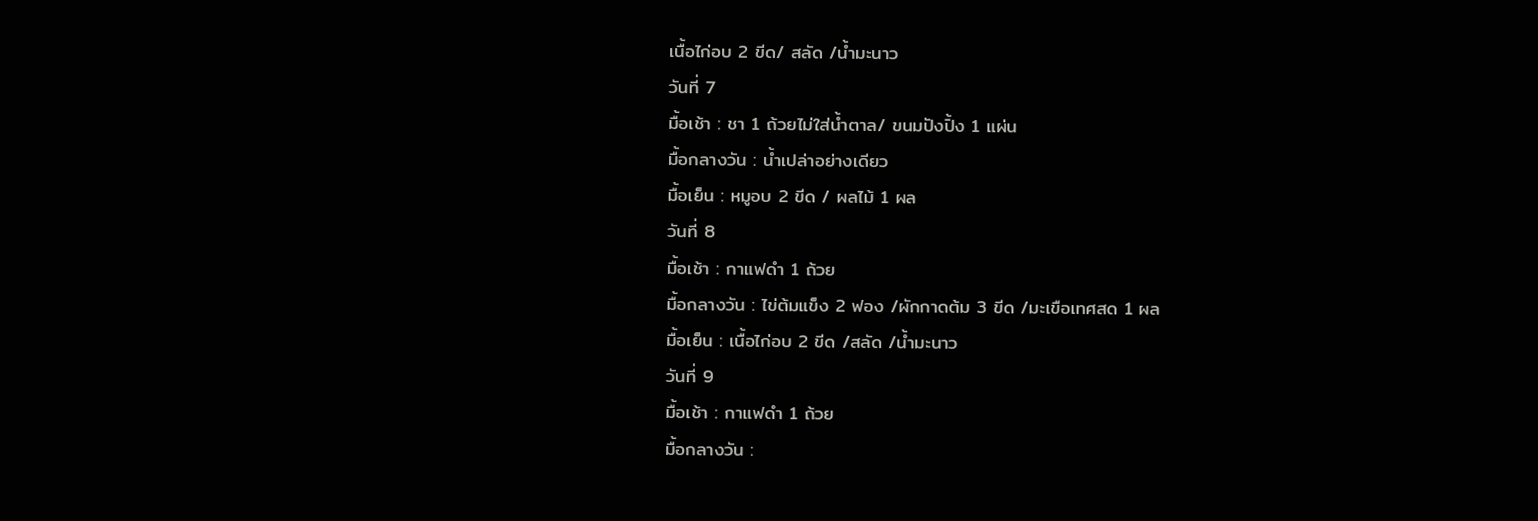เนื้อไก่อบ 2 ขีด/ สลัด /น้ำมะนาว
วันที่ 7
มื้อเช้า : ชา 1 ถ้วยไม่ใส่น้ำตาล/ ขนมปังปิ้ง 1 แผ่น
มื้อกลางวัน : น้ำเปล่าอย่างเดียว
มื้อเย็น : หมูอบ 2 ขีด / ผลไม้ 1 ผล
วันที่ 8
มื้อเช้า : กาแฟดำ 1 ถ้วย
มื้อกลางวัน : ไข่ต้มแข็ง 2 ฟอง /ผักกาดต้ม 3 ขีด /มะเขือเทศสด 1 ผล
มื้อเย็น : เนื้อไก่อบ 2 ขีด /สลัด /น้ำมะนาว
วันที่ 9
มื้อเช้า : กาแฟดำ 1 ถ้วย
มื้อกลางวัน :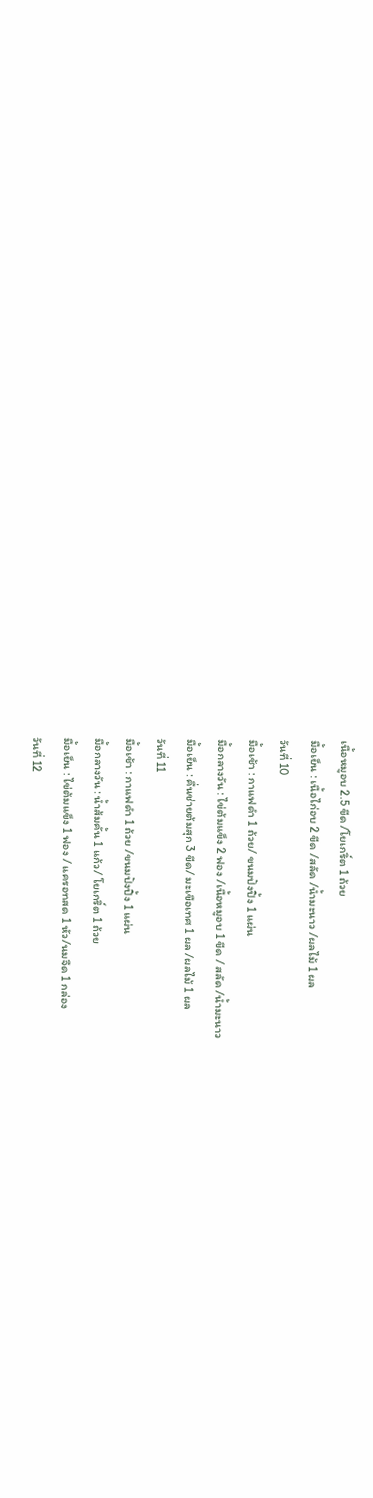เนื้อหมูอบ 2.5 ขีด /โยเกริ์ต 1 ถ้วย
มื้อเย็น : เนื้อไก่อบ 2 ขีด /สลัด /น้ำมะนาว /ผลไม้ 1 ผล
วันที่ 10
มื้อเช้า : กาแฟดำ 1 ถ้วย/ ขนมปังปิ้ง 1 แผ่น
มื้อกลางวัน : ไข่ต้มแข็ง 2 ฟอง /เนื้อหมูอบ 1 ขีด / สลัด /น้ำมะนาว
มื้อเย็น : คื่นช่ายต้มสุก 3 ขีด/ มะเขือเทศ 1 ผล /ผลไม้ 1 ผล
วันที่ 11
มื้อเช้า : กาแฟดำ 1 ถ้วย /ขนมปังปิ้ง 1 แผ่น
มื้อกลางวัน : น้ำส้มคั้น 1 แก้ว/ โยเกริ์ต 1 ถ้วย
มื้อเย็น : ไข่ต้มแข็ง 1 ฟอง / แครอทสด 1 หัว/นมจืด 1 กล่อง
วันที่ 12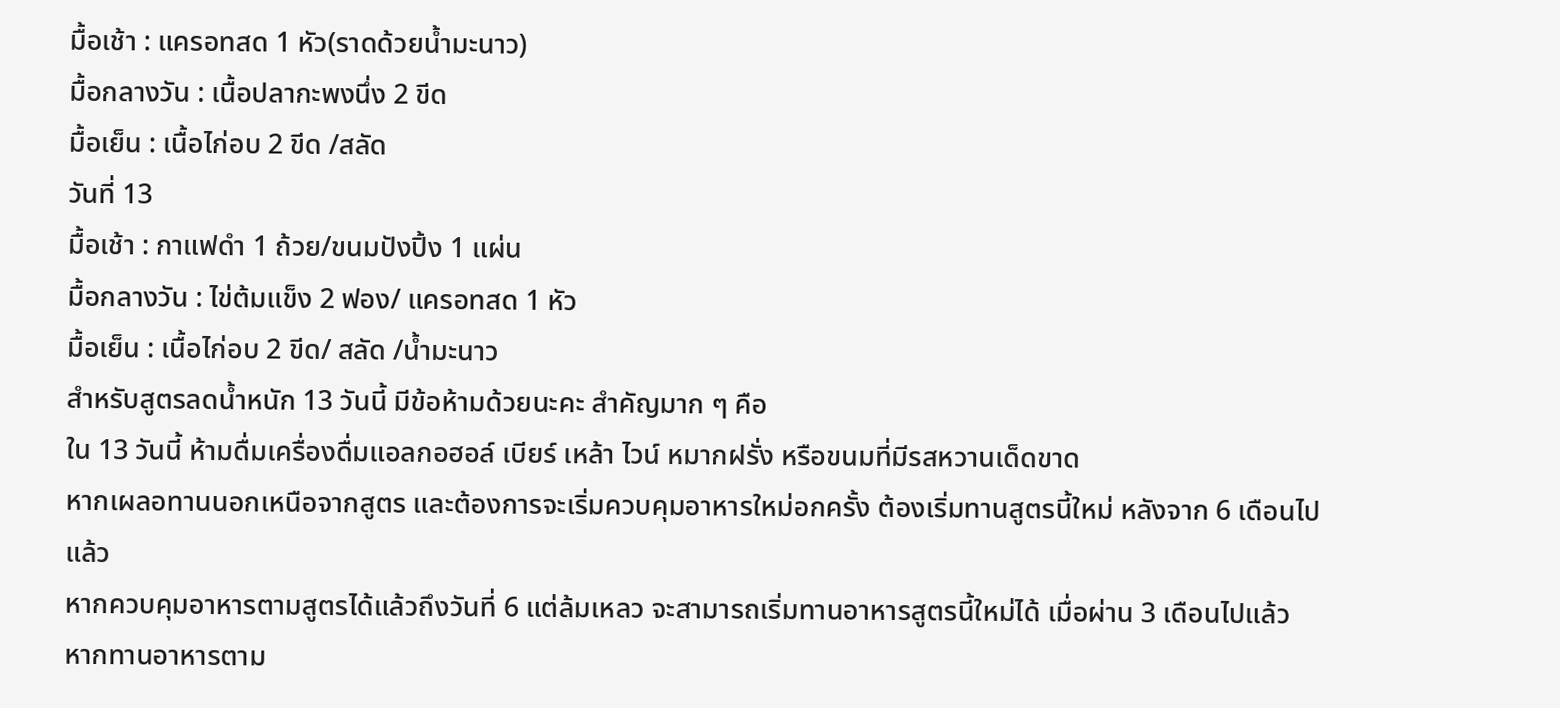มื้อเช้า : แครอทสด 1 หัว(ราดด้วยน้ำมะนาว)
มื้อกลางวัน : เนื้อปลากะพงนึ่ง 2 ขีด
มื้อเย็น : เนื้อไก่อบ 2 ขีด /สลัด
วันที่ 13
มื้อเช้า : กาแฟดำ 1 ถ้วย/ขนมปังปิ้ง 1 แผ่น
มื้อกลางวัน : ไข่ต้มแข็ง 2 ฟอง/ แครอทสด 1 หัว
มื้อเย็น : เนื้อไก่อบ 2 ขีด/ สลัด /น้ำมะนาว
สำหรับสูตรลดน้ำหนัก 13 วันนี้ มีข้อห้ามด้วยนะคะ สำคัญมาก ๆ คือ
ใน 13 วันนี้ ห้ามดื่มเครื่องดื่มแอลกอฮอล์ เบียร์ เหล้า ไวน์ หมากฝรั่ง หรือขนมที่มีรสหวานเด็ดขาด
หากเผลอทานนอกเหนือจากสูตร และต้องการจะเริ่มควบคุมอาหารใหม่อกครั้ง ต้องเริ่มทานสูตรนี้ใหม่ หลังจาก 6 เดือนไปแล้ว
หากควบคุมอาหารตามสูตรได้แล้วถึงวันที่ 6 แต่ล้มเหลว จะสามารถเริ่มทานอาหารสูตรนี้ใหม่ได้ เมื่อผ่าน 3 เดือนไปแล้ว
หากทานอาหารตาม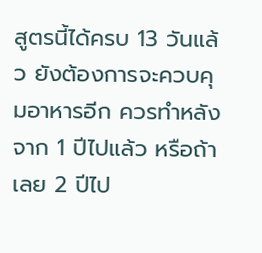สูตรนี้ได้ครบ 13 วันแล้ว ยังต้องการจะควบคุมอาหารอีก ควรทำหลังจาก 1 ปีไปแล้ว หรือถ้าเลย 2 ปีไป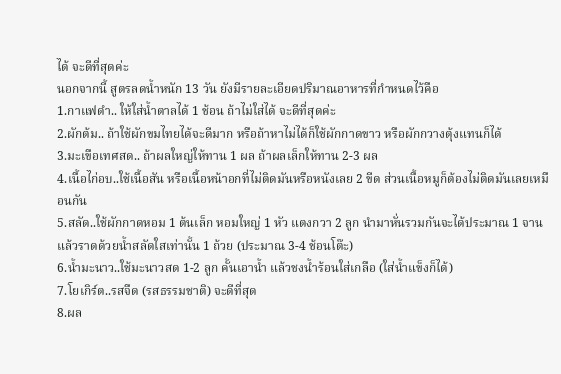ได้ จะดีที่สุดค่ะ
นอกจากนี้ สูตรลดน้ำหนัก 13 วัน ยังมีรายละเอียดปริมาณอาหารที่กำหนดไว้คือ
1.กาแฟดำ.. ให้ใส่น้ำตาลได้ 1 ช้อน ถ้าไม่ใส่ได้ จะดีที่สุดค่ะ
2.ผักต้ม.. ถ้าใช้ผักขมไทยได้จะดีมาก หรือถ้าหาไม่ได้ก็ใช้ผักกาดขาว หรือผักกวางตุ้งแทนก็ได้
3.มะเขือเทศสด.. ถ้าผลใหญ่ให้ทาน 1 ผล ถ้าผลเล็กให้ทาน 2-3 ผล
4.เนื้อไก่อบ..ใช้เนื้อสัน หรือเนื้อหน้าอกที่ไม่ติดมันหรือหนังเลย 2 ขีด ส่วนเนื้อหมูก็ต้องไม่ติดมันเลยเหมือนกัน
5.สลัด..ใช้ผักกาดหอม 1 ต้นเล็ก หอมใหญ่ 1 หัว แตงกวา 2 ลูก นำมาหั่นรวมกันจะได้ประมาณ 1 จาน แล้วราดด้วยน้ำสลัดใสเท่านั้น 1 ถ้วย (ประมาณ 3-4 ช้อนโต๊ะ)
6.น้ำมะนาว..ใช้มะนาวสด 1-2 ลูก คั้นเอาน้ำ แล้วชงน้ำร้อนใส่เกลือ (ใส่น้ำแข็งก็ได้)
7.โยเกิร์ต..รสจืด (รสธรรมชาติ) จะดีที่สุด
8.ผล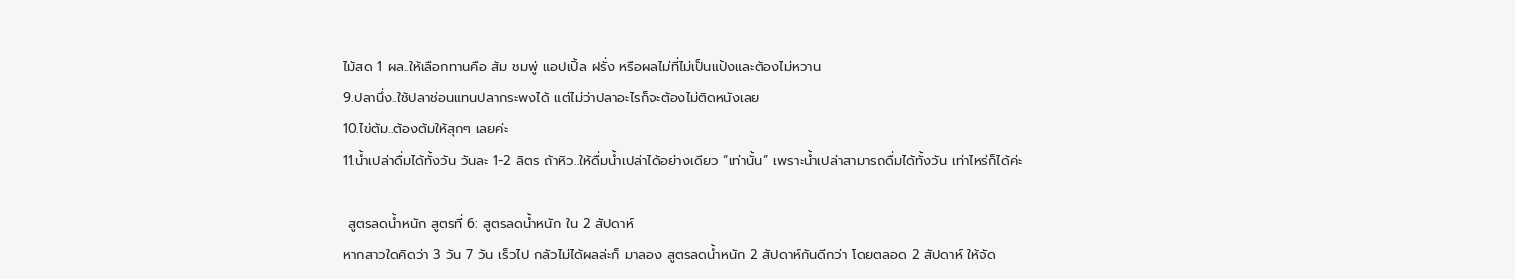ไม้สด 1 ผล..ให้เลือกทานคือ ส้ม ชมพู่ แอปเปิ้ล ฝรั่ง หรือผลไม่ที่ไม่เป็นแป้งและต้องไม่หวาน
9.ปลานึ่ง..ใช้ปลาช่อนแทนปลากระพงได้ แต่ไม่ว่าปลาอะไรก็จะต้องไม่ติดหนังเลย
10.ไข่ต้ม..ต้องต้มให้สุกๆ เลยค่ะ
11.น้ำเปล่าดื่มได้ทั้งวัน วันละ 1-2 ลิตร ถ้าหิว..ให้ดื่มน้ำเปล่าได้อย่างเดียว “เท่านั้น” เพราะน้ำเปล่าสามารถดื่มได้ทั้งวัน เท่าไหร่ก็ได้ค่ะ

 สูตรลดน้ำหนัก สูตรที่ 6: สูตรลดน้ำหนัก ใน 2 สัปดาห์
หากสาวใดคิดว่า 3 วัน 7 วัน เร็วไป กลัวไม่ได้ผลล่ะก็ มาลอง สูตรลดน้ำหนัก 2 สัปดาห์กันดีกว่า โดยตลอด 2 สัปดาห์ ให้จัด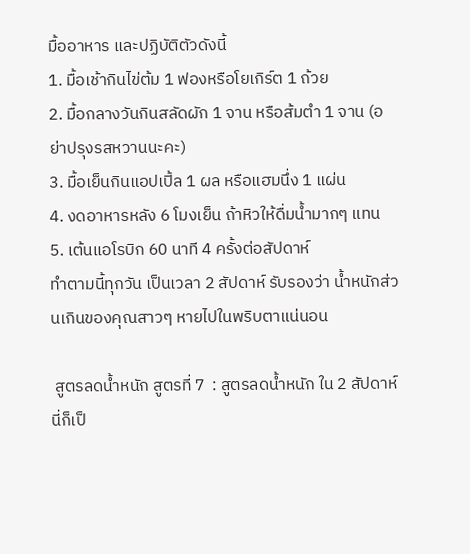มื้ออาหาร และปฏิบัติตัวดังนี้
1. มื้อเช้ากินไข่ต้ม 1 ฟองหรือโยเกิร์ต 1 ถ้วย
2. มื้อกลางวันกินสลัดผัก 1 จาน หรือส้มตำ 1 จาน (อย่าปรุงรสหวานนะคะ)
3. มื้อเย็นกินแอปเปิ้ล 1 ผล หรือแฮมนึ่ง 1 แผ่น
4. งดอาหารหลัง 6 โมงเย็น ถ้าหิวให้ดื่มน้ำมากๆ แทน
5. เต้นแอโรบิก 60 นาที 4 ครั้งต่อสัปดาห์
ทำตามนี้ทุกวัน เป็นเวลา 2 สัปดาห์ รับรองว่า น้ำหนักส่วนเกินของคุณสาวๆ หายไปในพริบตาแน่นอน

 สูตรลดน้ำหนัก สูตรที่ 7  : สูตรลดน้ำหนัก ใน 2 สัปดาห์
นี่ก็เป็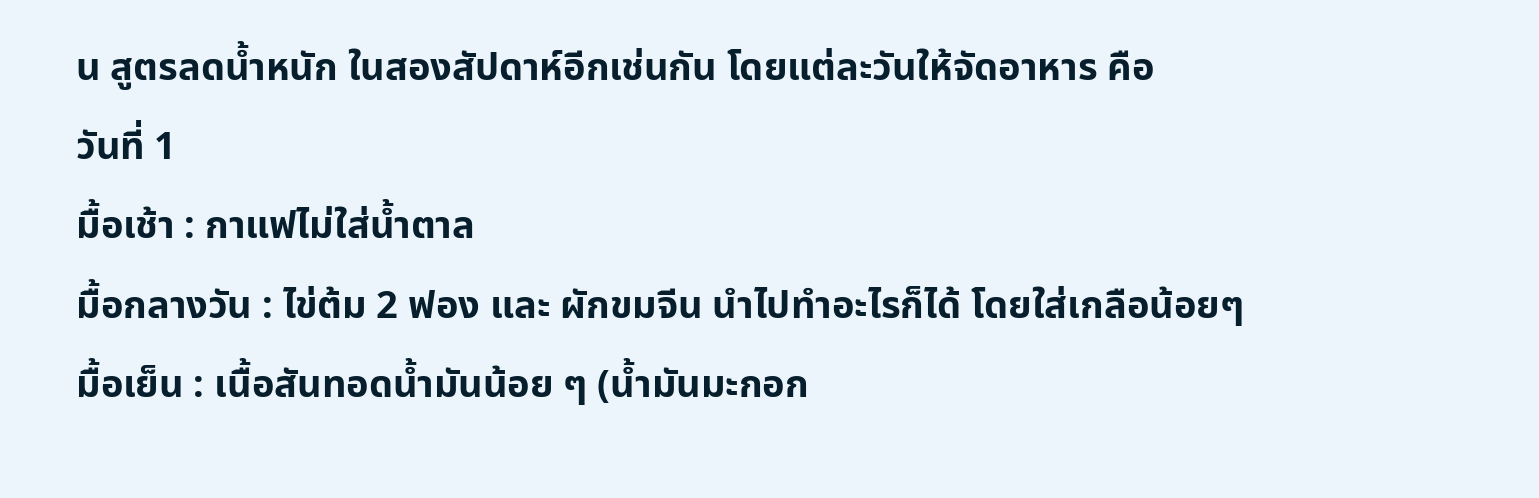น สูตรลดน้ำหนัก ในสองสัปดาห์อีกเช่นกัน โดยแต่ละวันให้จัดอาหาร คือ
วันที่ 1
มื้อเช้า : กาแฟไม่ใส่น้ำตาล
มื้อกลางวัน : ไข่ต้ม 2 ฟอง และ ผักขมจีน นำไปทำอะไรก็ได้ โดยใส่เกลือน้อยๆ
มื้อเย็น : เนื้อสันทอดน้ำมันน้อย ๆ (น้ำมันมะกอก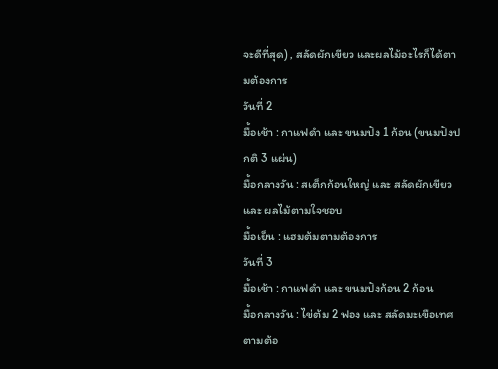จะดีที่สุด) , สลัดผักเขียว และผลไม้อะไรก็ได้ตามต้องการ
วันที่ 2
มื้อเช้า : กาแฟดำ และ ขนมปัง 1 ก้อน (ขนมปังปกติ 3 แผ่น)
มื้อกลางวัน : สเต็กก้อนใหญ่ และ สลัดผักเขียว และ ผลไม้ตามใจชอบ
มื้อเย็น : แฮมต้มตามต้องการ
วันที่ 3
มื้อเช้า : กาแฟดำ และ ขนมปังก้อน 2 ก้อน
มื้อกลางวัน : ไข่ต้ม 2 ฟอง และ สลัดมะเขือเทศตามต้อ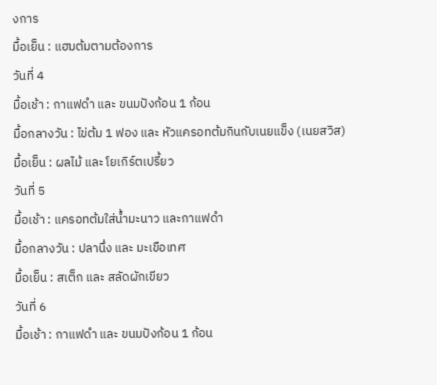งการ
มื้อเย็น : แฮมต้มตามต้องการ
วันที่ 4
มื้อเช้า : กาแฟดำ และ ขนมปังก้อน 1 ก้อน
มื้อกลางวัน : ไข่ต้ม 1 ฟอง และ หัวแครอทต้มกินกับเนยแข็ง (เนยสวิส)
มื้อเย็น : ผลไม้ และ โยเกิร์ตเปรี้ยว
วันที่ 5
มื้อเช้า : แครอทต้มใส่น้ำมะนาว และกาแฟดำ
มื้อกลางวัน : ปลานึ่ง และ มะเขือเทศ
มื้อเย็น : สเต็ก และ สลัดผักเขียว
วันที่ 6
มื้อเช้า : กาแฟดำ และ ขนมปังก้อน 1 ก้อน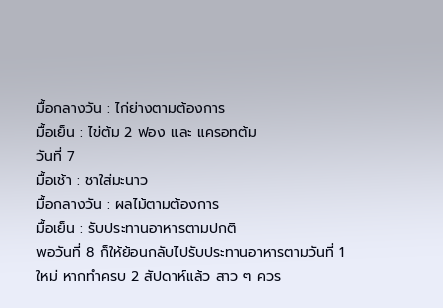มื้อกลางวัน : ไก่ย่างตามต้องการ
มื้อเย็น : ไข่ต้ม 2 ฟอง และ แครอทต้ม
วันที่ 7
มื้อเช้า : ชาใส่มะนาว
มื้อกลางวัน : ผลไม้ตามต้องการ
มื้อเย็น : รับประทานอาหารตามปกติ
พอวันที่ 8 ก็ให้ย้อนกลับไปรับประทานอาหารตามวันที่ 1 ใหม่ หากทำครบ 2 สัปดาห์แล้ว สาว ๆ ควร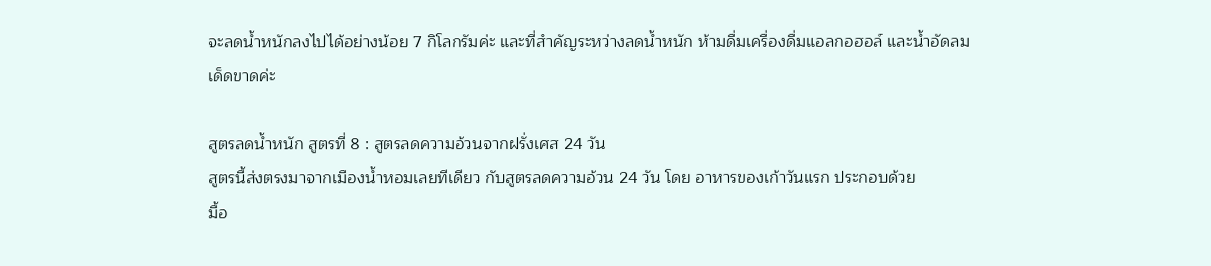จะลดน้ำหนักลงไปได้อย่างน้อย 7 กิโลกรัมค่ะ และที่สำคัญระหว่างลดน้ำหนัก ห้ามดื่มเครื่องดื่มแอลกอฮอล์ และน้ำอัดลมเด็ดขาดค่ะ

สูตรลดน้ำหนัก สูตรที่ 8 : สูตรลดความอ้วนจากฝรั่งเศส 24 วัน
สูตรนี้ส่งตรงมาจากเมืองน้ำหอมเลยทีเดียว กับสูตรลดความอ้วน 24 วัน โดย อาหารของเก้าวันแรก ประกอบด้วย
มื้อ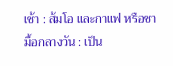เช้า : ส้มโอ และกาแฟ หรือชา
มื้อกลางวัน : เป็น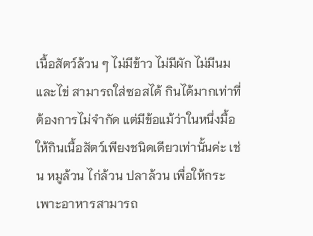เนื้อสัตว์ล้วน ๆ ไม่มีข้าว ไม่มีผัก ไม่มีนม และไข่ สามารถใส่ซอสได้ กินได้มากเท่าที่ต้องการไม่จำกัด แต่มีข้อแม้ว่าในหนึ่งมื้อให้กินเนื้อสัตว์เพียงชนิดเดียวเท่านั้นค่ะ เช่น หมูล้วน ไก่ล้วน ปลาล้วน เพื่อให้กระเพาะอาหารสามารถ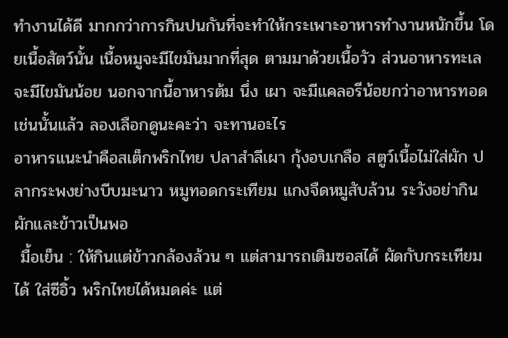ทำงานได้ดี มากกว่าการกินปนกันที่จะทำให้กระเพาะอาหารทำงานหนักขึ้น โดยเนื้อสัตว์นั้น เนื้อหมูจะมีไขมันมากที่สุด ตามมาด้วยเนื้อวัว ส่วนอาหารทะเลจะมีไขมันน้อย นอกจากนี้อาหารต้ม นึ่ง เผา จะมีแคลอรีน้อยกว่าอาหารทอด เช่นนั้นแล้ว ลองเลือกดูนะคะว่า จะทานอะไร
อาหารแนะนำคือสเต็กพริกไทย ปลาสำลีเผา กุ้งอบเกลือ สตูว์เนื้อไม่ใส่ผัก ปลากระพงย่างบีบมะนาว หมูทอดกระเทียม แกงจืดหมูสับล้วน ระวังอย่ากินผักและข้าวเป็นพอ
 มื้อเย็น : ให้กินแต่ข้าวกล้องล้วน ๆ แต่สามารถเติมซอสได้ ผัดกับกระเทียมได้ ใส่ซีอิ้ว พริกไทยได้หมดค่ะ แต่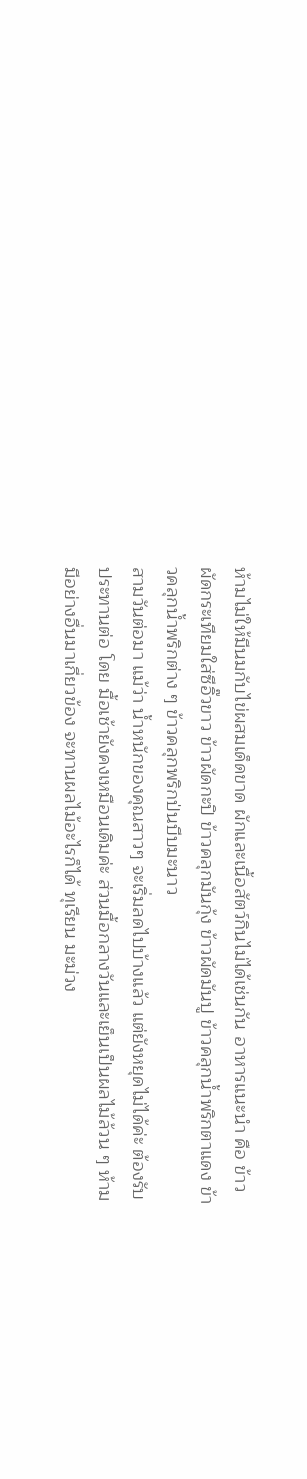ห้ามไม่ให้มีนมกับไข่ผสมเด็ดขาด ผักและเนื้อสัตว์กินไม่ได้เช่นกัน อาหารแนะนำ คือ ข้าวผัดกระเทียมใส่ซีอิ๊วขาว ข้าวผัดกะปิ ข้าวคลุกมันกุ้ง ข้าวผัดมันปู ข้าวคลุกน้ำพริกตาแดง ข้าวคลุกน้ำพริกต่าง ๆ ข้าวคลุกพริกป่นบีบมะนาว
สามวันต่อมา แม้ว่า น้ำหนักของคุณสาวๆ จะเริ่มลดไปบ้างแล้ว แต่ยังหยุดไม่ได้ค่ะ ต้องรับประทานต่อ โดย มื้อเช้ายังคงเหมือนเดิมค่ะ ส่วนมื้อกลางวันและเย็นเป็นผลไม้ล้วน ๆ ห้ามมีอย่างอื่นมาเกี่ยวข้อง จะทานผลไม้อะไรก็ได้ ทุเรียน มะม่วง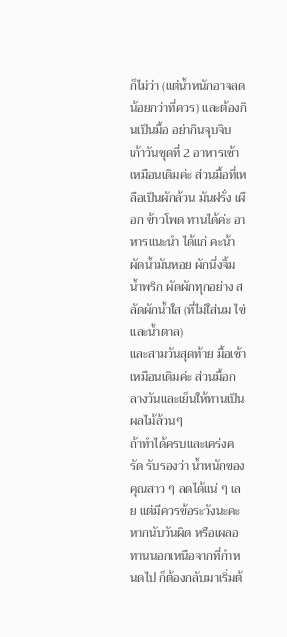ก็ไม่ว่า (แต่น้ำหนักอาจลดน้อยกว่าที่ควร) และต้องกินเป็นมื้อ อย่ากินจุบจิบ
เก้าวันชุดที่ 2 อาหารเช้าเหมือนเดิมค่ะ ส่วนมื้อที่เหลือเป็นผักล้วน มันฝรั่ง เผือก ข้าวโพด ทานได้ค่ะ อาหารแนะนำ ได้แก่ คะน้าผัดน้ำมันหอย ผักนึ่งจิ้มน้ำพริก ผัดผักทุกอย่าง สลัดผักน้ำใส (ที่ไม่ใส่นม ไข่ และน้ำตาล)
และสามวันสุดท้าย มื้อเช้าเหมือนเดิมค่ะ ส่วนมื้อกลางวันและเย็นให้ทานเป็นผลไม้ล้วนๆ
ถ้าทำได้ครบและเคร่งครัด รับรองว่า น้ำหนักของคุณสาว ๆ ลดได้แน่ ๆ เลย แต่มีควรข้อระวังนะคะ หากนับวันผิด หรือเผลอทานนอกเหนือจากที่กำหนดไป ก็ต้องกลับมาเริ่มต้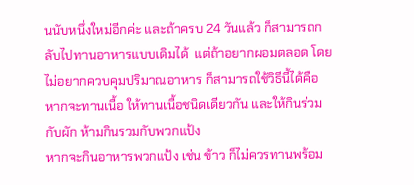นนับหนึ่งใหม่อีกค่ะ และถ้าครบ 24 วันแล้ว ก็สามารถกลับไปทานอาหารแบบเดิมได้  แต่ถ้าอยากผอมตลอด โดยไม่อยากควบคุมปริมาณอาหาร ก็สามารถใช้วิธีนี้ได้คือ
หากจะทานเนื้อ ให้ทานเนื้อชนิดเดียวกัน และให้กินร่วมกับผัก ห้ามกินรวมกับพวกแป้ง
หากจะกินอาหารพวกแป้ง เช่น ข้าว ก็ไม่ควรทานพร้อม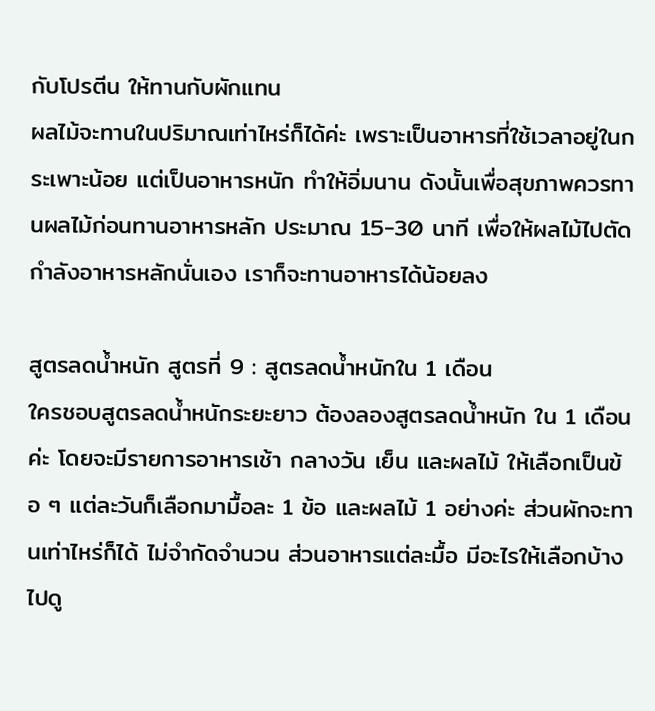กับโปรตีน ให้ทานกับผักแทน
ผลไม้จะทานในปริมาณเท่าไหร่ก็ได้ค่ะ เพราะเป็นอาหารที่ใช้เวลาอยู่ในกระเพาะน้อย แต่เป็นอาหารหนัก ทำให้อิ่มนาน ดังนั้นเพื่อสุขภาพควรทานผลไม้ก่อนทานอาหารหลัก ประมาณ 15-30 นาที เพื่อให้ผลไม้ไปตัดกำลังอาหารหลักนั่นเอง เราก็จะทานอาหารได้น้อยลง

สูตรลดน้ำหนัก สูตรที่ 9 : สูตรลดน้ำหนักใน 1 เดือน
ใครชอบสูตรลดน้ำหนักระยะยาว ต้องลองสูตรลดน้ำหนัก ใน 1 เดือนค่ะ โดยจะมีรายการอาหารเช้า กลางวัน เย็น และผลไม้ ให้เลือกเป็นข้อ ๆ แต่ละวันก็เลือกมามื้อละ 1 ข้อ และผลไม้ 1 อย่างค่ะ ส่วนผักจะทานเท่าไหร่ก็ได้ ไม่จำกัดจำนวน ส่วนอาหารแต่ละมื้อ มีอะไรให้เลือกบ้าง ไปดู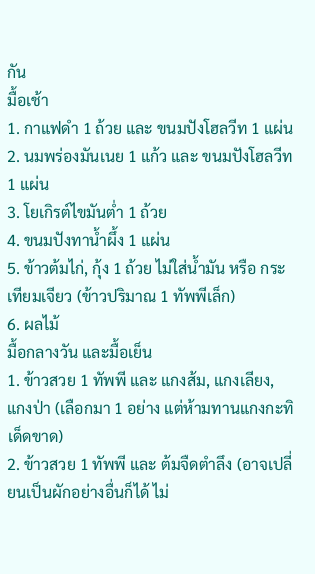กัน
มื้อเช้า
1. กาแฟดำ 1 ถ้วย และ ขนมปังโฮลวีท 1 แผ่น
2. นมพร่องมันเนย 1 แก้ว และ ขนมปังโฮลวีท 1 แผ่น
3. โยเกิรต์ไขมันต่ำ 1 ถ้วย
4. ขนมปังทาน้ำผึ้ง 1 แผ่น
5. ข้าวต้มไก่, กุ้ง 1 ถ้วย ไม่ใส่น้ำมัน หรือ กระเทียมเจียว (ข้าวปริมาณ 1 ทัพพีเล็ก)
6. ผลไม้
มื้อกลางวัน และมื้อเย็น
1. ข้าวสวย 1 ทัพพี และ แกงส้ม, แกงเลียง, แกงป่า (เลือกมา 1 อย่าง แต่ห้ามทานแกงกะทิเด็ดขาด)
2. ข้าวสวย 1 ทัพพี และ ต้มจืดตำลึง (อาจเปลี่ยนเป็นผักอย่างอื่นก็ได้ ไม่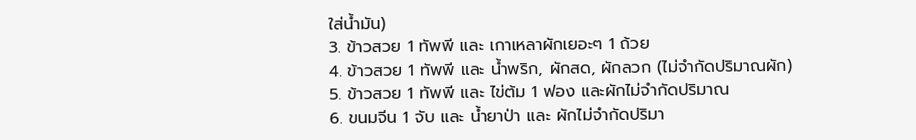ใส่น้ำมัน)
3. ข้าวสวย 1 ทัพพี และ เกาเหลาผักเยอะๆ 1 ถ้วย
4. ข้าวสวย 1 ทัพพี และ น้ำพริก, ผักสด, ผักลวก (ไม่จำกัดปริมาณผัก)
5. ข้าวสวย 1 ทัพพี และ ไข่ต้ม 1 ฟอง และผักไม่จำกัดปริมาณ
6. ขนมจีน 1 จับ และ น้ำยาป่า และ ผักไม่จำกัดปริมา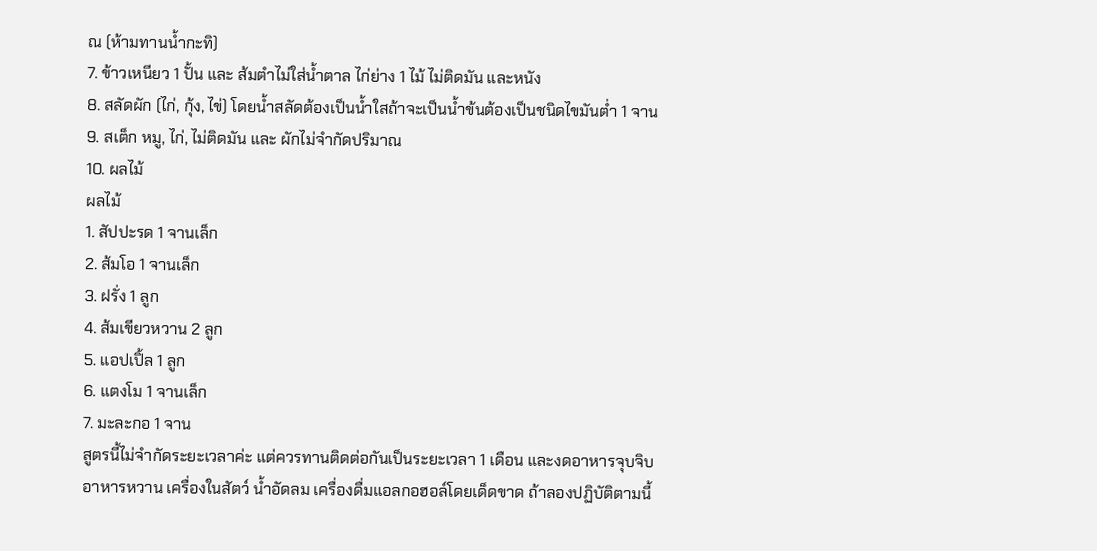ณ (ห้ามทานน้ำกะทิ)
7. ข้าวเหนียว 1 ปั้น และ ส้มตำไม่ใส่น้ำตาล ไก่ย่าง 1 ไม้ ไม่ติดมัน และหนัง
8. สลัดผัก (ไก่, กุ้ง, ไข่) โดยน้ำสลัดต้องเป็นน้ำใสถ้าจะเป็นน้ำข้นต้องเป็นชนิดไขมันต่ำ 1 จาน
9. สเต็ก หมู, ไก่, ไม่ติดมัน และ ผักไม่จำกัดปริมาณ
10. ผลไม้
ผลไม้
1. สัปปะรด 1 จานเล็ก
2. ส้มโอ 1 จานเล็ก
3. ฝรั่ง 1 ลูก
4. ส้มเขียวหวาน 2 ลูก
5. แอปเปิ้ล 1 ลูก
6. แตงโม 1 จานเล็ก
7. มะละกอ 1 จาน
สูตรนี้ไม่จำกัดระยะเวลาค่ะ แต่ควรทานติดต่อกันเป็นระยะเวลา 1 เดือน และงดอาหารจุบจิบ อาหารหวาน เครื่องในสัตว์ น้ำอัดลม เครื่องดื่มแอลกอฮอล์โดยเด็ดขาด ถ้าลองปฏิบัติตามนี้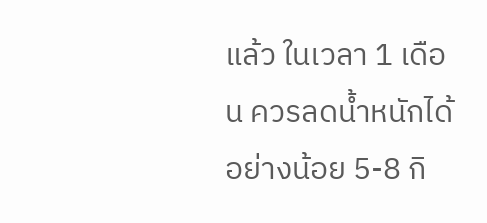แล้ว ในเวลา 1 เดือน ควรลดน้ำหนักได้อย่างน้อย 5-8 กิ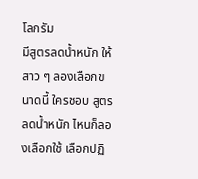โลกรัม
มีสูตรลดน้ำหนัก ให้สาว ๆ ลองเลือกขนาดนี้ ใครชอบ สูตรลดน้ำหนัก ไหนก็ลองเลือกใช้ เลือกปฏิ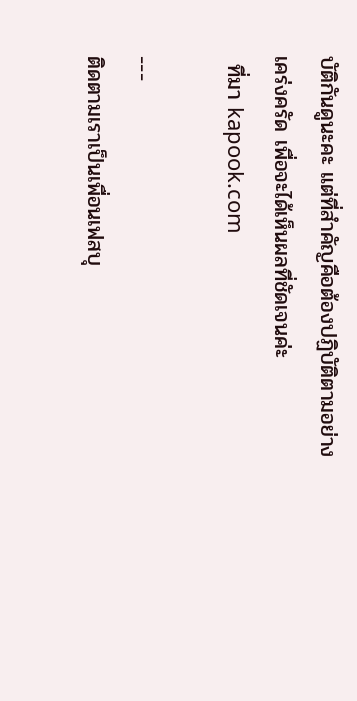บัติกันดูนะคะ แต่ที่สำคัญคือต้องปฏิบัติตามอย่างเคร่งครัด เพื่อจะได้เห็นผลที่ชัดเจนค่ะ
 ที่มา kapook.com

---
ติดตามเราเป็นเพื่อนเฟสบุ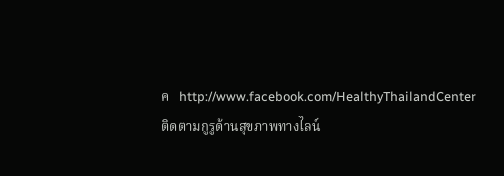ค   http://www.facebook.com/HealthyThailandCenter
ติดตามกูรูด้านสุขภาพทางไลน์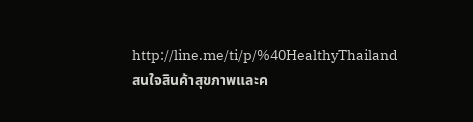http://line.me/ti/p/%40HealthyThailand
สนใจสินค้าสุขภาพและค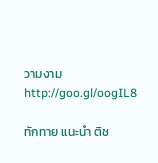วามงาม  http://goo.gl/oogIL8

ทักทาย แนะนำ ติช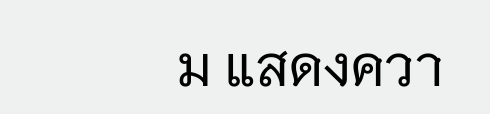ม แสดงควา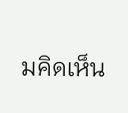มคิดเห็น